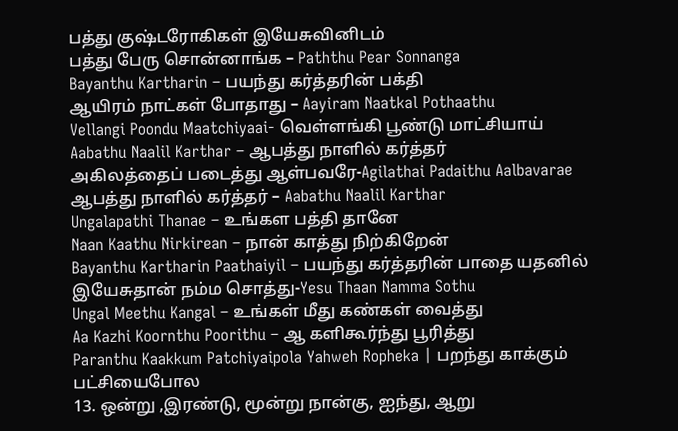பத்து குஷ்டரோகிகள் இயேசுவினிடம்
பத்து பேரு சொன்னாங்க – Paththu Pear Sonnanga
Bayanthu Kartharin – பயந்து கர்த்தரின் பக்தி
ஆயிரம் நாட்கள் போதாது – Aayiram Naatkal Pothaathu
Vellangi Poondu Maatchiyaai- வெள்ளங்கி பூண்டு மாட்சியாய்
Aabathu Naalil Karthar – ஆபத்து நாளில் கர்த்தர்
அகிலத்தைப் படைத்து ஆள்பவரே-Agilathai Padaithu Aalbavarae
ஆபத்து நாளில் கர்த்தர் – Aabathu Naalil Karthar
Ungalapathi Thanae – உங்கள பத்தி தானே
Naan Kaathu Nirkirean – நான் காத்து நிற்கிறேன்
Bayanthu Kartharin Paathaiyil – பயந்து கர்த்தரின் பாதை யதனில்
இயேசுதான் நம்ம சொத்து-Yesu Thaan Namma Sothu
Ungal Meethu Kangal – உங்கள் மீது கண்கள் வைத்து
Aa Kazhi Koornthu Poorithu – ஆ களிகூர்ந்து பூரித்து
Paranthu Kaakkum Patchiyaipola Yahweh Ropheka | பறந்து காக்கும் பட்சியைபோல
13. ஒன்று ,இரண்டு, மூன்று நான்கு, ஐந்து, ஆறு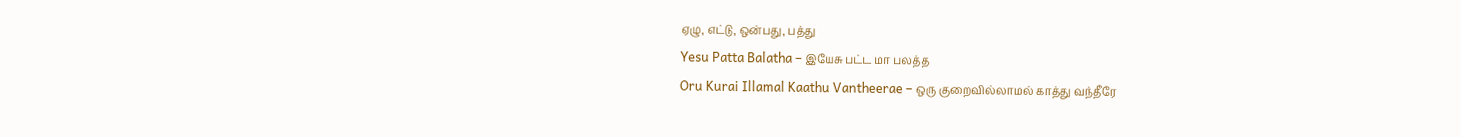ஏழு, எட்டு, ஒன்பது, பத்து
Yesu Patta Balatha – இயேசு பட்ட மா பலத்த
Oru Kurai Illamal Kaathu Vantheerae – ஒரு குறைவில்லாமல் காத்து வந்தீரே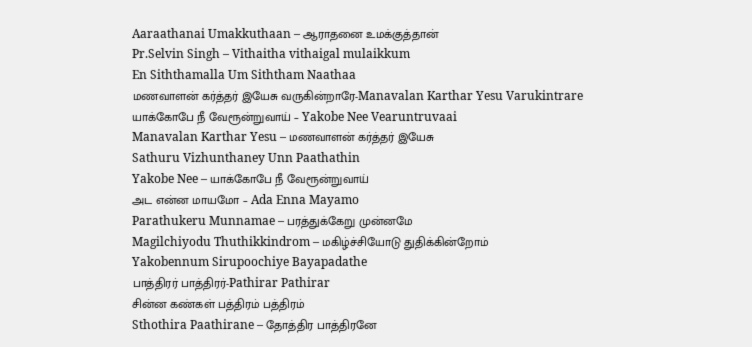Aaraathanai Umakkuthaan – ஆராதனை உமக்குத்தான்
Pr.Selvin Singh – Vithaitha vithaigal mulaikkum
En Siththamalla Um Siththam Naathaa
மணவாளன் கர்த்தர் இயேசு வருகின்றாரே-Manavalan Karthar Yesu Varukintrare
யாக்கோபே நீ வேரூன்றுவாய் – Yakobe Nee Vearuntruvaai
Manavalan Karthar Yesu – மணவாளன் கர்த்தர் இயேசு
Sathuru Vizhunthaney Unn Paathathin
Yakobe Nee – யாக்கோபே நீ வேரூன்றுவாய்
அட என்ன மாயமோ – Ada Enna Mayamo
Parathukeru Munnamae – பரத்துக்கேறு முன்னமே
Magilchiyodu Thuthikkindrom – மகிழ்ச்சியோடு துதிக்கின்றோம்
Yakobennum Sirupoochiye Bayapadathe
பாத்திரர் பாத்திரர்-Pathirar Pathirar
சின்ன கண்கள் பத்திரம் பத்திரம்
Sthothira Paathirane – தோத்திர பாத்திரனே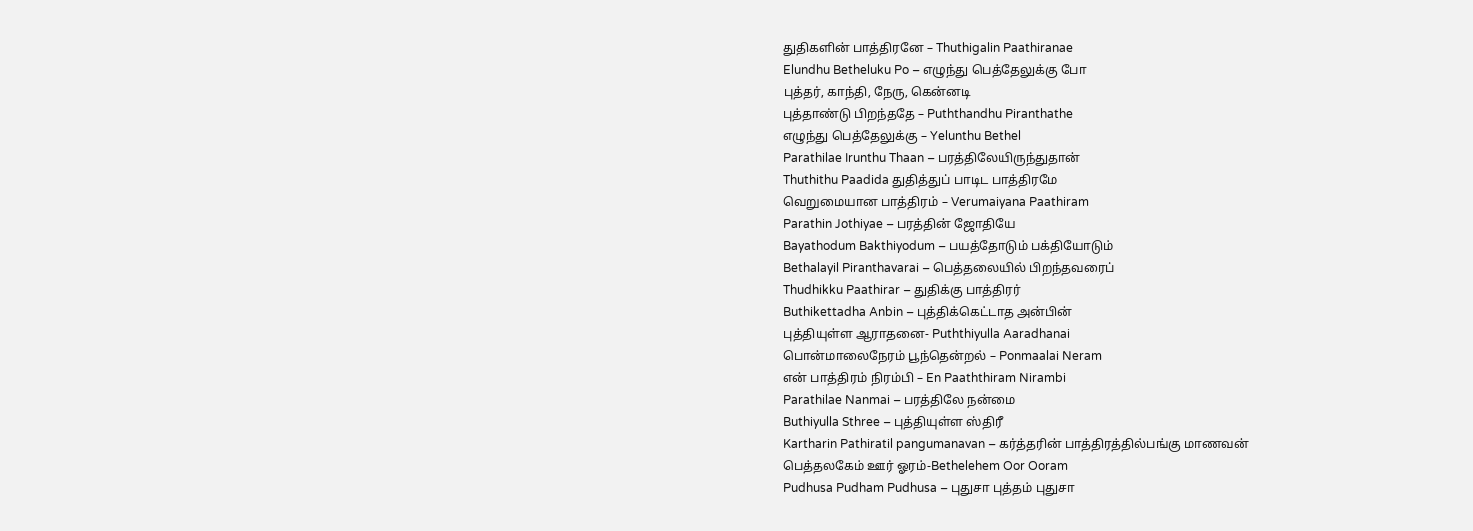துதிகளின் பாத்திரனே – Thuthigalin Paathiranae
Elundhu Betheluku Po – எழுந்து பெத்தேலுக்கு போ
புத்தர், காந்தி, நேரு, கென்னடி
புத்தாண்டு பிறந்ததே – Puththandhu Piranthathe
எழுந்து பெத்தேலுக்கு – Yelunthu Bethel
Parathilae Irunthu Thaan – பரத்திலேயிருந்துதான்
Thuthithu Paadida துதித்துப் பாடிட பாத்திரமே
வெறுமையான பாத்திரம் – Verumaiyana Paathiram
Parathin Jothiyae – பரத்தின் ஜோதியே
Bayathodum Bakthiyodum – பயத்தோடும் பக்தியோடும்
Bethalayil Piranthavarai – பெத்தலையில் பிறந்தவரைப்
Thudhikku Paathirar – துதிக்கு பாத்திரர்
Buthikettadha Anbin – புத்திக்கெட்டாத அன்பின்
புத்தியுள்ள ஆராதனை- Puththiyulla Aaradhanai
பொன்மாலைநேரம் பூந்தென்றல் – Ponmaalai Neram
என் பாத்திரம் நிரம்பி – En Paaththiram Nirambi
Parathilae Nanmai – பரத்திலே நன்மை
Buthiyulla Sthree – புத்தியுள்ள ஸ்திரீ
Kartharin Pathiratil pangumanavan – கர்த்தரின் பாத்திரத்தில்பங்கு மாணவன்
பெத்தலகேம் ஊர் ஓரம்-Bethelehem Oor Ooram
Pudhusa Pudham Pudhusa – புதுசா புத்தம் புதுசா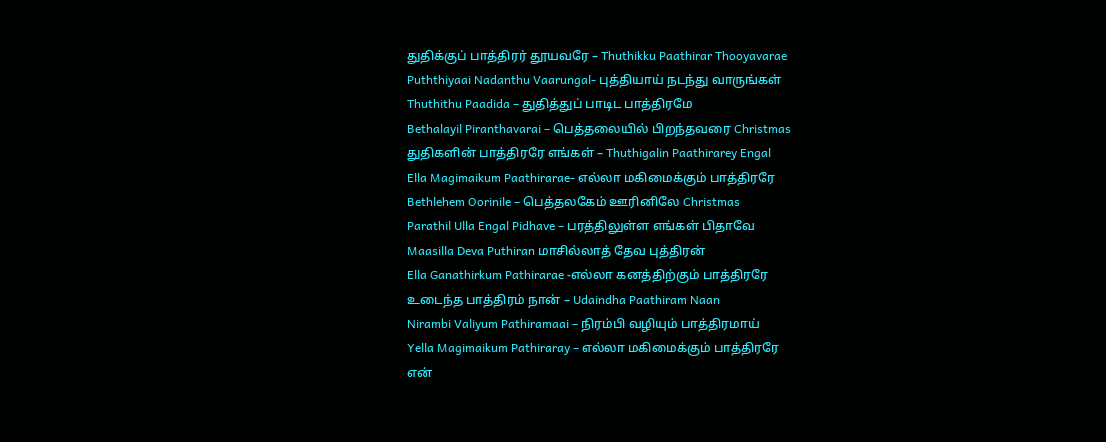துதிக்குப் பாத்திரர் தூயவரே – Thuthikku Paathirar Thooyavarae
Puththiyaai Nadanthu Vaarungal- புத்தியாய் நடந்து வாருங்கள்
Thuthithu Paadida – துதித்துப் பாடிட பாத்திரமே
Bethalayil Piranthavarai – பெத்தலையில் பிறந்தவரை Christmas
துதிகளின் பாத்திரரே எங்கள் – Thuthigalin Paathirarey Engal
Ella Magimaikum Paathirarae- எல்லா மகிமைக்கும் பாத்திரரே
Bethlehem Oorinile – பெத்தலகேம் ஊரினிலே Christmas
Parathil Ulla Engal Pidhave – பரத்திலுள்ள எங்கள் பிதாவே
Maasilla Deva Puthiran மாசில்லாத் தேவ புத்திரன்
Ella Ganathirkum Pathirarae -எல்லா கனத்திற்கும் பாத்திரரே
உடைந்த பாத்திரம் நான் – Udaindha Paathiram Naan
Nirambi Valiyum Pathiramaai – நிரம்பி வழியும் பாத்திரமாய்
Yella Magimaikum Pathiraray – எல்லா மகிமைக்கும் பாத்திரரே
என்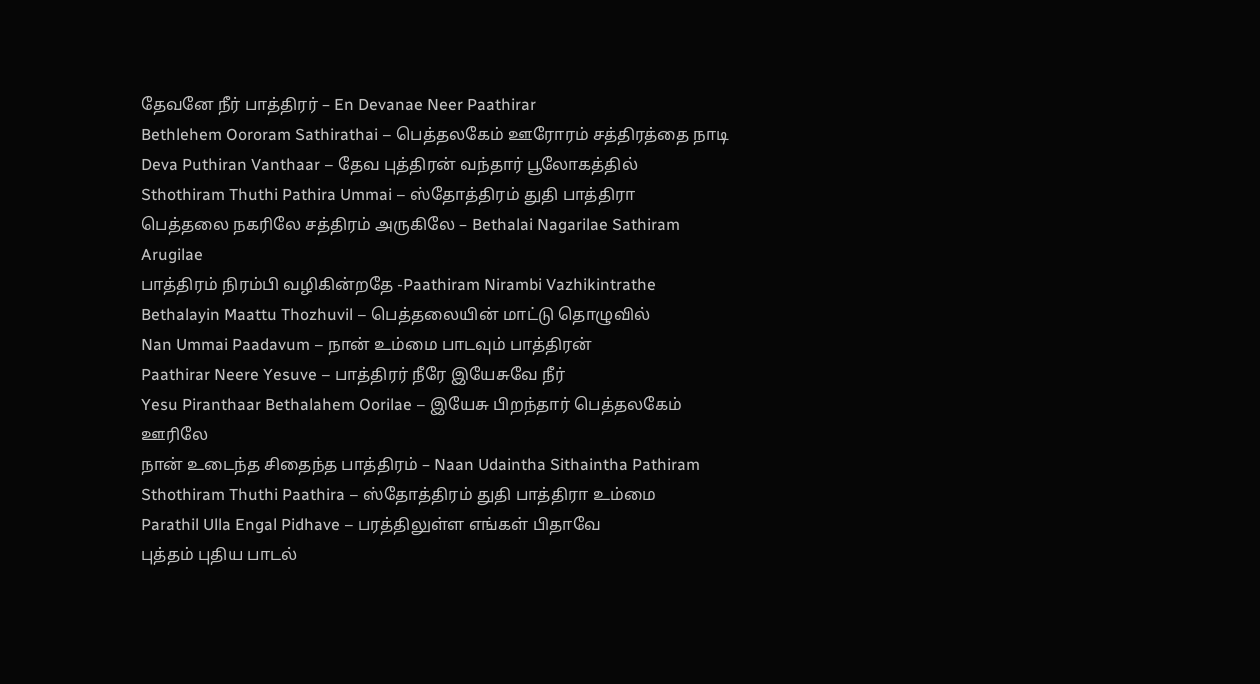தேவனே நீர் பாத்திரர் – En Devanae Neer Paathirar
Bethlehem Oororam Sathirathai – பெத்தலகேம் ஊரோரம் சத்திரத்தை நாடி
Deva Puthiran Vanthaar – தேவ புத்திரன் வந்தார் பூலோகத்தில்
Sthothiram Thuthi Pathira Ummai – ஸ்தோத்திரம் துதி பாத்திரா
பெத்தலை நகரிலே சத்திரம் அருகிலே – Bethalai Nagarilae Sathiram Arugilae
பாத்திரம் நிரம்பி வழிகின்றதே -Paathiram Nirambi Vazhikintrathe
Bethalayin Maattu Thozhuvil – பெத்தலையின் மாட்டு தொழுவில்
Nan Ummai Paadavum – நான் உம்மை பாடவும் பாத்திரன்
Paathirar Neere Yesuve – பாத்திரர் நீரே இயேசுவே நீர்
Yesu Piranthaar Bethalahem Oorilae – இயேசு பிறந்தார் பெத்தலகேம் ஊரிலே
நான் உடைந்த சிதைந்த பாத்திரம் – Naan Udaintha Sithaintha Pathiram
Sthothiram Thuthi Paathira – ஸ்தோத்திரம் துதி பாத்திரா உம்மை
Parathil Ulla Engal Pidhave – பரத்திலுள்ள எங்கள் பிதாவே
புத்தம் புதிய பாடல்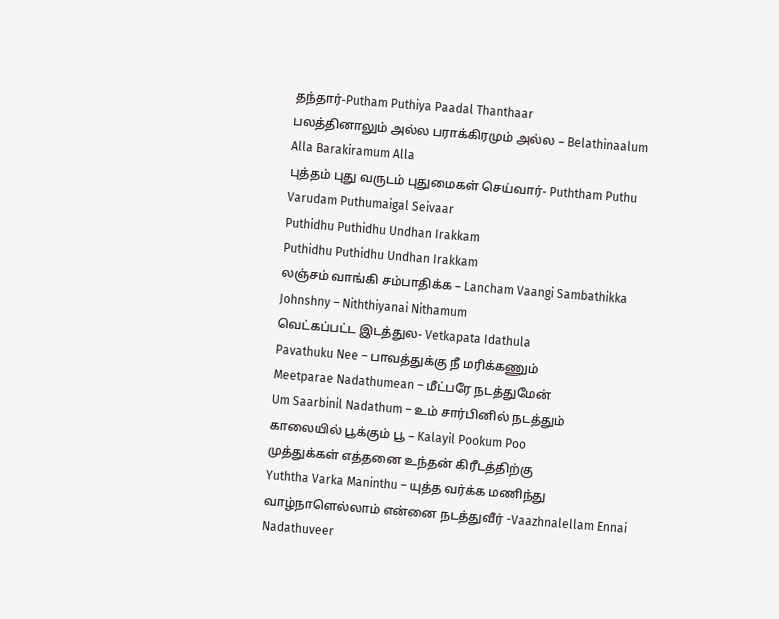தந்தார்-Putham Puthiya Paadal Thanthaar
பலத்தினாலும் அல்ல பராக்கிரமும் அல்ல – Belathinaalum Alla Barakiramum Alla
புத்தம் புது வருடம் புதுமைகள் செய்வார்- Puththam Puthu Varudam Puthumaigal Seivaar
Puthidhu Puthidhu Undhan Irakkam
Puthidhu Puthidhu Undhan Irakkam
லஞ்சம் வாங்கி சம்பாதிக்க – Lancham Vaangi Sambathikka
Johnshny – Niththiyanai Nithamum
வெட்கப்பட்ட இடத்துல- Vetkapata Idathula
Pavathuku Nee – பாவத்துக்கு நீ மரிக்கணும்
Meetparae Nadathumean – மீட்பரே நடத்துமேன்
Um Saarbinil Nadathum – உம் சார்பினில் நடத்தும்
காலையில் பூக்கும் பூ – Kalayil Pookum Poo
முத்துக்கள் எத்தனை உந்தன் கிரீடத்திற்கு
Yuththa Varka Maninthu – யுத்த வர்க்க மணிந்து
வாழ்நாளெல்லாம் என்னை நடத்துவீர் -Vaazhnalellam Ennai Nadathuveer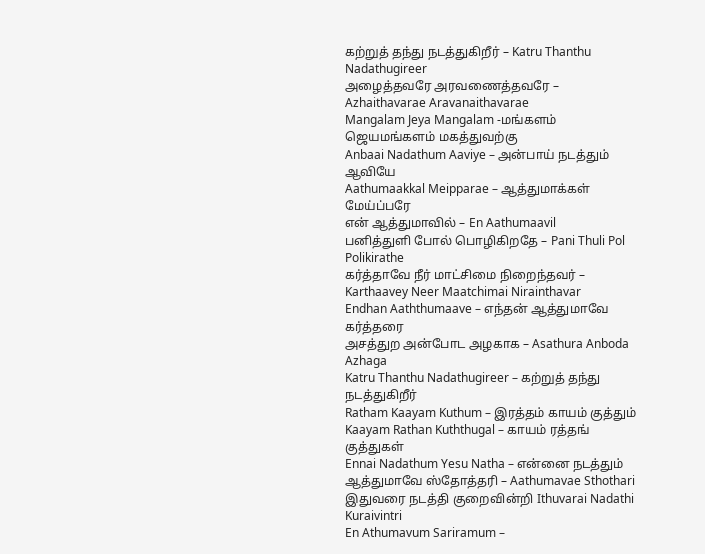கற்றுத் தந்து நடத்துகிறீர் – Katru Thanthu Nadathugireer
அழைத்தவரே அரவணைத்தவரே – Azhaithavarae Aravanaithavarae
Mangalam Jeya Mangalam -மங்களம் ஜெயமங்களம் மகத்துவற்கு
Anbaai Nadathum Aaviye – அன்பாய் நடத்தும் ஆவியே
Aathumaakkal Meipparae – ஆத்துமாக்கள் மேய்ப்பரே
என் ஆத்துமாவில் – En Aathumaavil
பனித்துளி போல் பொழிகிறதே – Pani Thuli Pol Polikirathe
கர்த்தாவே நீர் மாட்சிமை நிறைந்தவர் – Karthaavey Neer Maatchimai Nirainthavar
Endhan Aaththumaave – எந்தன் ஆத்துமாவே கர்த்தரை
அசத்துற அன்போட அழகாக – Asathura Anboda Azhaga
Katru Thanthu Nadathugireer – கற்றுத் தந்து நடத்துகிறீர்
Ratham Kaayam Kuthum – இரத்தம் காயம் குத்தும்
Kaayam Rathan Kuththugal – காயம் ரத்தங் குத்துகள்
Ennai Nadathum Yesu Natha – என்னை நடத்தும்
ஆத்துமாவே ஸ்தோத்தரி – Aathumavae Sthothari
இதுவரை நடத்தி குறைவின்றி Ithuvarai Nadathi Kuraivintri
En Athumavum Sariramum –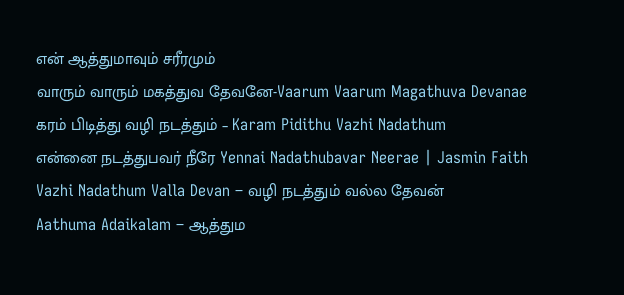என் ஆத்துமாவும் சரீரமும்
வாரும் வாரும் மகத்துவ தேவனே-Vaarum Vaarum Magathuva Devanae
கரம் பிடித்து வழி நடத்தும் – Karam Pidithu Vazhi Nadathum
என்னை நடத்துபவர் நீரே Yennai Nadathubavar Neerae | Jasmin Faith
Vazhi Nadathum Valla Devan – வழி நடத்தும் வல்ல தேவன்
Aathuma Adaikalam – ஆத்தும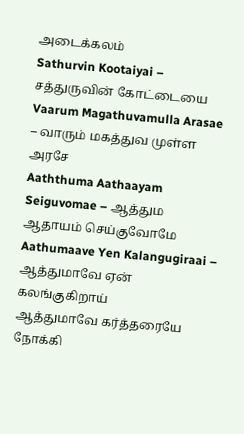அடைக்கலம்
Sathurvin Kootaiyai – சத்துருவின் கோட்டையை
Vaarum Magathuvamulla Arasae – வாரும் மகத்துவ முள்ள அரசே
Aaththuma Aathaayam Seiguvomae – ஆத்தும ஆதாயம் செய்குவோமே
Aathumaave Yen Kalangugiraai – ஆத்துமாவே ஏன் கலங்குகிறாய்
ஆத்துமாவே கர்த்தரையே நோக்கி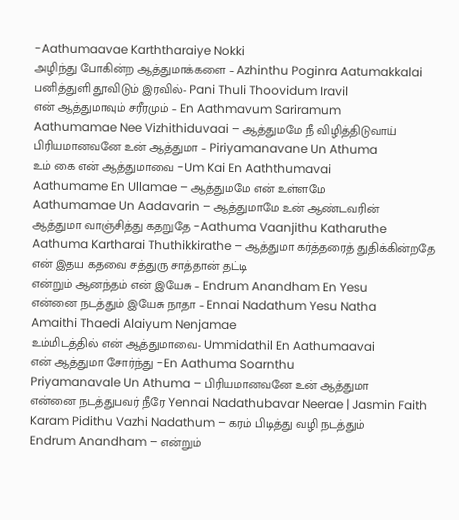-Aathumaavae Karththaraiye Nokki
அழிந்து போகின்ற ஆத்துமாக்களை – Azhinthu Poginra Aatumakkalai
பனித்துளி தூவிடும் இரவில்- Pani Thuli Thoovidum Iravil
என் ஆத்துமாவும் சரீரமும் – En Aathmavum Sariramum
Aathumamae Nee Vizhithiduvaai – ஆத்துமமே நீ விழித்திடுவாய்
பிரியமானவனே உன் ஆத்துமா – Piriyamanavane Un Athuma
உம் கை என் ஆத்துமாவை -Um Kai En Aaththumavai
Aathumame En Ullamae – ஆத்துமமே என் உள்ளமே
Aathumamae Un Aadavarin – ஆத்துமாமே உன் ஆண்டவரின்
ஆத்துமா வாஞ்சித்து கதறுதே -Aathuma Vaanjithu Katharuthe
Aathuma Kartharai Thuthikkirathe – ஆத்துமா கர்த்தரைத் துதிக்கின்றதே
என் இதய கதவை சத்துரு சாத்தான் தட்டி
என்றும் ஆனந்தம் என் இயேசு – Endrum Anandham En Yesu
என்னை நடத்தும் இயேசு நாதா – Ennai Nadathum Yesu Natha
Amaithi Thaedi Alaiyum Nenjamae
உம்மிடத்தில் என் ஆத்துமாவை- Ummidathil En Aathumaavai
என் ஆத்துமா சோர்ந்து -En Aathuma Soarnthu
Priyamanavale Un Athuma – பிரியமானவனே உன் ஆத்துமா
என்னை நடத்துபவர் நீரே Yennai Nadathubavar Neerae | Jasmin Faith
Karam Pidithu Vazhi Nadathum – கரம் பிடித்து வழி நடத்தும்
Endrum Anandham – என்றும்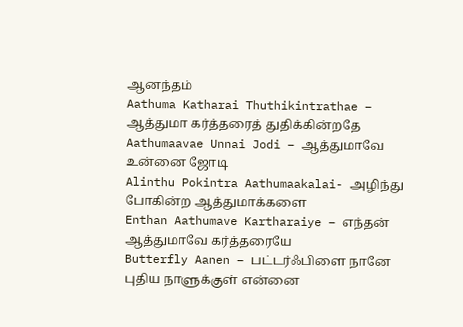ஆனந்தம்
Aathuma Katharai Thuthikintrathae – ஆத்துமா கர்த்தரைத் துதிக்கின்றதே
Aathumaavae Unnai Jodi – ஆத்துமாவே உன்னை ஜோடி
Alinthu Pokintra Aathumaakalai- அழிந்து போகின்ற ஆத்துமாக்களை
Enthan Aathumave Kartharaiye – எந்தன் ஆத்துமாவே கர்த்தரையே
Butterfly Aanen – பட்டர்ஃபிளை நானே
புதிய நாளுக்குள் என்னை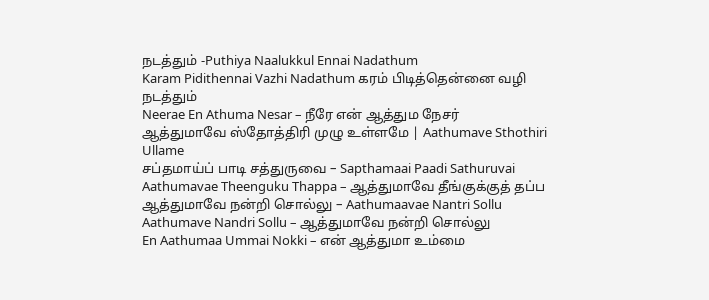நடத்தும் -Puthiya Naalukkul Ennai Nadathum
Karam Pidithennai Vazhi Nadathum கரம் பிடித்தென்னை வழி நடத்தும்
Neerae En Athuma Nesar – நீரே என் ஆத்தும நேசர்
ஆத்துமாவே ஸ்தோத்திரி முழு உள்ளமே | Aathumave Sthothiri Ullame
சப்தமாய்ப் பாடி சத்துருவை – Sapthamaai Paadi Sathuruvai
Aathumavae Theenguku Thappa – ஆத்துமாவே தீங்குக்குத் தப்ப
ஆத்துமாவே நன்றி சொல்லு – Aathumaavae Nantri Sollu
Aathumave Nandri Sollu – ஆத்துமாவே நன்றி சொல்லு
En Aathumaa Ummai Nokki – என் ஆத்துமா உம்மை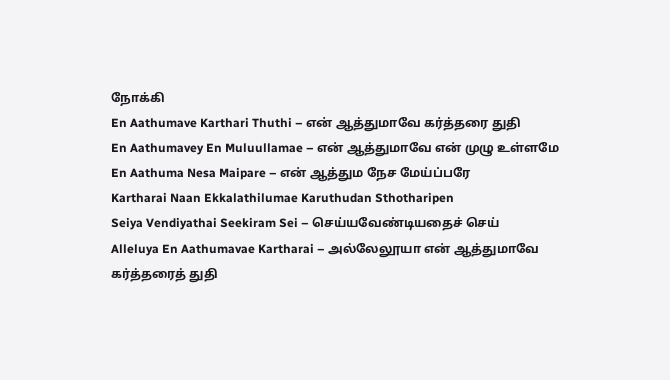நோக்கி
En Aathumave Karthari Thuthi – என் ஆத்துமாவே கர்த்தரை துதி
En Aathumavey En Muluullamae – என் ஆத்துமாவே என் முழு உள்ளமே
En Aathuma Nesa Maipare – என் ஆத்தும நேச மேய்ப்பரே
Kartharai Naan Ekkalathilumae Karuthudan Sthotharipen
Seiya Vendiyathai Seekiram Sei – செய்யவேண்டியதைச் செய்
Alleluya En Aathumavae Kartharai – அல்லேலூயா என் ஆத்துமாவே கர்த்தரைத் துதி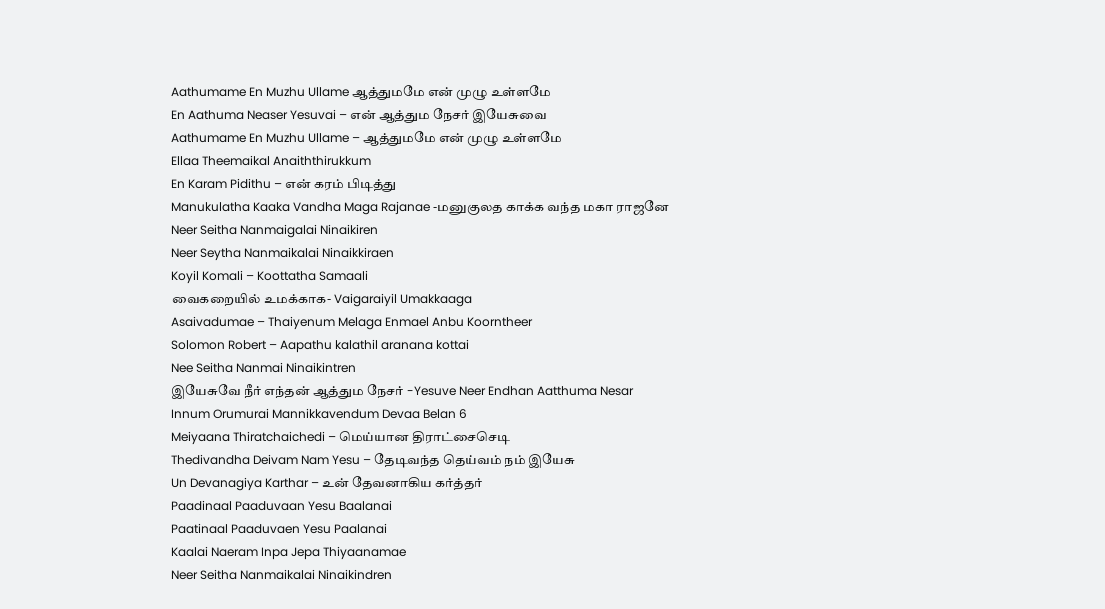Aathumame En Muzhu Ullame ஆத்துமமே என் முழு உள்ளமே
En Aathuma Neaser Yesuvai – என் ஆத்தும நேசர் இயேசுவை
Aathumame En Muzhu Ullame – ஆத்துமமே என் முழு உள்ளமே
Ellaa Theemaikal Anaiththirukkum
En Karam Pidithu – என் கரம் பிடித்து
Manukulatha Kaaka Vandha Maga Rajanae -மனுகுலத காக்க வந்த மகா ராஜனே
Neer Seitha Nanmaigalai Ninaikiren
Neer Seytha Nanmaikalai Ninaikkiraen
Koyil Komali – Koottatha Samaali
வைகறையில் உமக்காக- Vaigaraiyil Umakkaaga
Asaivadumae – Thaiyenum Melaga Enmael Anbu Koorntheer
Solomon Robert – Aapathu kalathil aranana kottai
Nee Seitha Nanmai Ninaikintren
இயேசுவே நீர் எந்தன் ஆத்தும நேசர் -Yesuve Neer Endhan Aatthuma Nesar
Innum Orumurai Mannikkavendum Devaa Belan 6
Meiyaana Thiratchaichedi – மெய்யான திராட்சைசெடி
Thedivandha Deivam Nam Yesu – தேடிவந்த தெய்வம் நம் இயேசு
Un Devanagiya Karthar – உன் தேவனாகிய கர்த்தர்
Paadinaal Paaduvaan Yesu Baalanai
Paatinaal Paaduvaen Yesu Paalanai
Kaalai Naeram Inpa Jepa Thiyaanamae
Neer Seitha Nanmaikalai Ninaikindren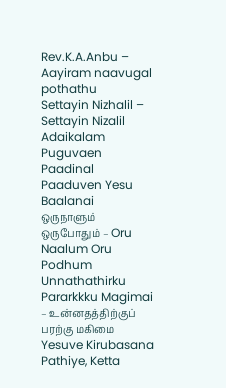Rev.K.A.Anbu – Aayiram naavugal pothathu
Settayin Nizhalil – Settayin Nizalil Adaikalam Puguvaen
Paadinal Paaduven Yesu Baalanai
ஒருநாளும் ஒருபோதும் – Oru Naalum Oru Podhum
Unnathathirku Pararkkku Magimai – உன்னதத்திற்குப் பரற்கு மகிமை
Yesuve Kirubasana Pathiye, Ketta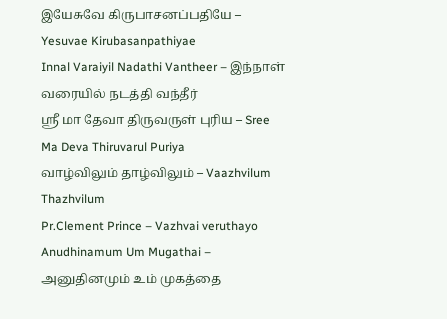இயேசுவே கிருபாசனப்பதியே – Yesuvae Kirubasanpathiyae
Innal Varaiyil Nadathi Vantheer – இந்நாள் வரையில் நடத்தி வந்தீர்
ஸ்ரீ மா தேவா திருவருள் புரிய – Sree Ma Deva Thiruvarul Puriya
வாழ்விலும் தாழ்விலும் – Vaazhvilum Thazhvilum
Pr.Clement Prince – Vazhvai veruthayo
Anudhinamum Um Mugathai – அனுதினமும் உம் முகத்தை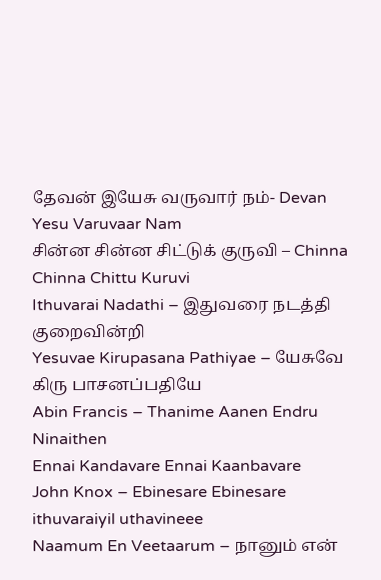தேவன் இயேசு வருவார் நம்- Devan Yesu Varuvaar Nam
சின்ன சின்ன சிட்டுக் குருவி – Chinna Chinna Chittu Kuruvi
Ithuvarai Nadathi – இதுவரை நடத்தி குறைவின்றி
Yesuvae Kirupasana Pathiyae – யேசுவே கிரு பாசனப்பதியே
Abin Francis – Thanime Aanen Endru Ninaithen
Ennai Kandavare Ennai Kaanbavare
John Knox – Ebinesare Ebinesare ithuvaraiyil uthavineee
Naamum En Veetaarum – நானும் என்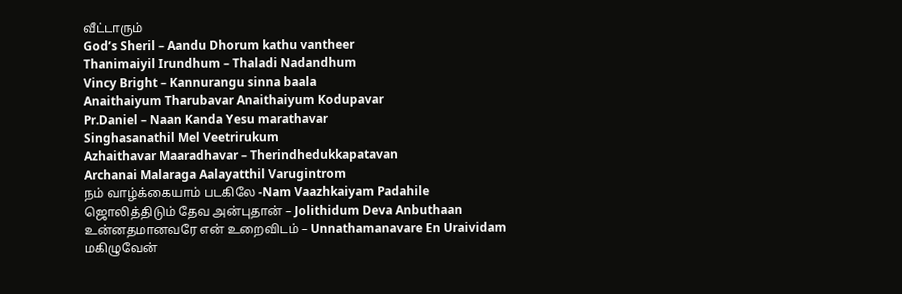வீட்டாரும்
God’s Sheril – Aandu Dhorum kathu vantheer
Thanimaiyil Irundhum – Thaladi Nadandhum
Vincy Bright – Kannurangu sinna baala
Anaithaiyum Tharubavar Anaithaiyum Kodupavar
Pr.Daniel – Naan Kanda Yesu marathavar
Singhasanathil Mel Veetrirukum
Azhaithavar Maaradhavar – Therindhedukkapatavan
Archanai Malaraga Aalayatthil Varugintrom
நம் வாழ்க்கையாம் படகிலே -Nam Vaazhkaiyam Padahile
ஜொலித்திடும் தேவ அன்புதான் – Jolithidum Deva Anbuthaan
உன்னதமானவரே என் உறைவிடம் – Unnathamanavare En Uraividam
மகிழுவேன்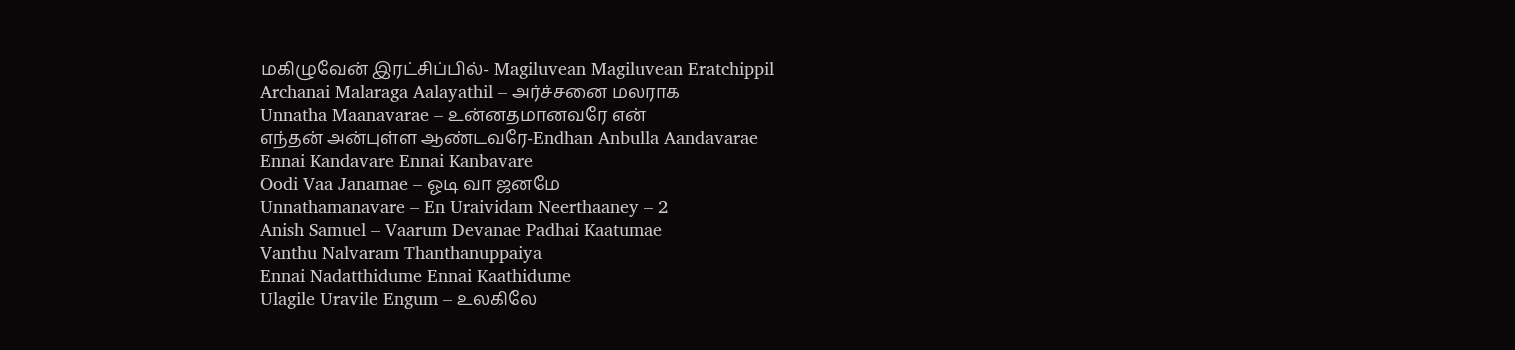மகிழுவேன் இரட்சிப்பில்- Magiluvean Magiluvean Eratchippil
Archanai Malaraga Aalayathil – அர்ச்சனை மலராக
Unnatha Maanavarae – உன்னதமானவரே என்
எந்தன் அன்புள்ள ஆண்டவரே-Endhan Anbulla Aandavarae
Ennai Kandavare Ennai Kanbavare
Oodi Vaa Janamae – ஓடி வா ஜனமே
Unnathamanavare – En Uraividam Neerthaaney – 2
Anish Samuel – Vaarum Devanae Padhai Kaatumae
Vanthu Nalvaram Thanthanuppaiya
Ennai Nadatthidume Ennai Kaathidume
Ulagile Uravile Engum – உலகிலே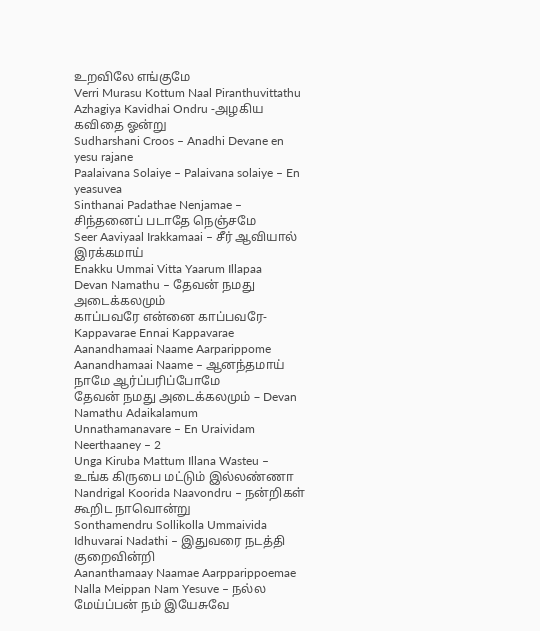உறவிலே எங்குமே
Verri Murasu Kottum Naal Piranthuvittathu
Azhagiya Kavidhai Ondru -அழகிய கவிதை ஓன்று
Sudharshani Croos – Anadhi Devane en yesu rajane
Paalaivana Solaiye – Palaivana solaiye – En yeasuvea
Sinthanai Padathae Nenjamae – சிந்தனைப் படாதே நெஞ்சமே
Seer Aaviyaal Irakkamaai – சீர் ஆவியால் இரக்கமாய்
Enakku Ummai Vitta Yaarum Illapaa
Devan Namathu – தேவன் நமது அடைக்கலமும்
காப்பவரே என்னை காப்பவரே- Kappavarae Ennai Kappavarae
Aanandhamaai Naame Aarparippome
Aanandhamaai Naame – ஆனந்தமாய் நாமே ஆர்ப்பரிப்போமே
தேவன் நமது அடைக்கலமும் – Devan Namathu Adaikalamum
Unnathamanavare – En Uraividam Neerthaaney – 2
Unga Kiruba Mattum Illana Wasteu – உங்க கிருபை மட்டும் இல்லண்ணா
Nandrigal Koorida Naavondru – நன்றிகள் கூறிட நாவொன்று
Sonthamendru Sollikolla Ummaivida
Idhuvarai Nadathi – இதுவரை நடத்தி குறைவின்றி
Aananthamaay Naamae Aarpparippoemae
Nalla Meippan Nam Yesuve – நல்ல மேய்ப்பன் நம் இயேசுவே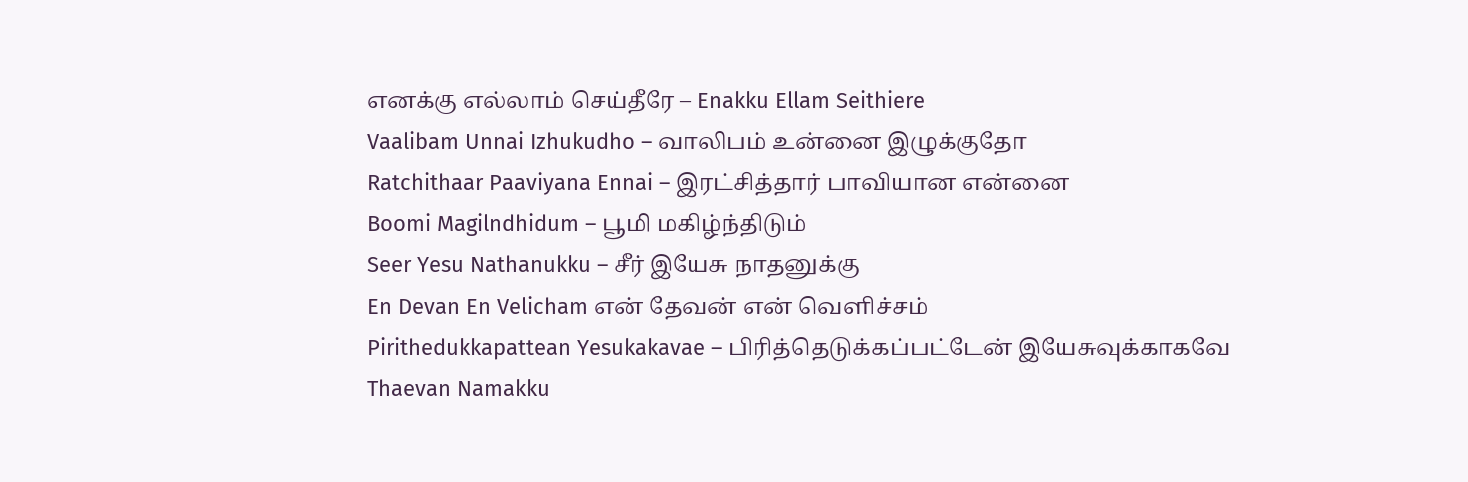எனக்கு எல்லாம் செய்தீரே – Enakku Ellam Seithiere
Vaalibam Unnai Izhukudho – வாலிபம் உன்னை இழுக்குதோ
Ratchithaar Paaviyana Ennai – இரட்சித்தார் பாவியான என்னை
Boomi Magilndhidum – பூமி மகிழ்ந்திடும்
Seer Yesu Nathanukku – சீர் இயேசு நாதனுக்கு
En Devan En Velicham என் தேவன் என் வெளிச்சம்
Pirithedukkapattean Yesukakavae – பிரித்தெடுக்கப்பட்டேன் இயேசுவுக்காகவே
Thaevan Namakku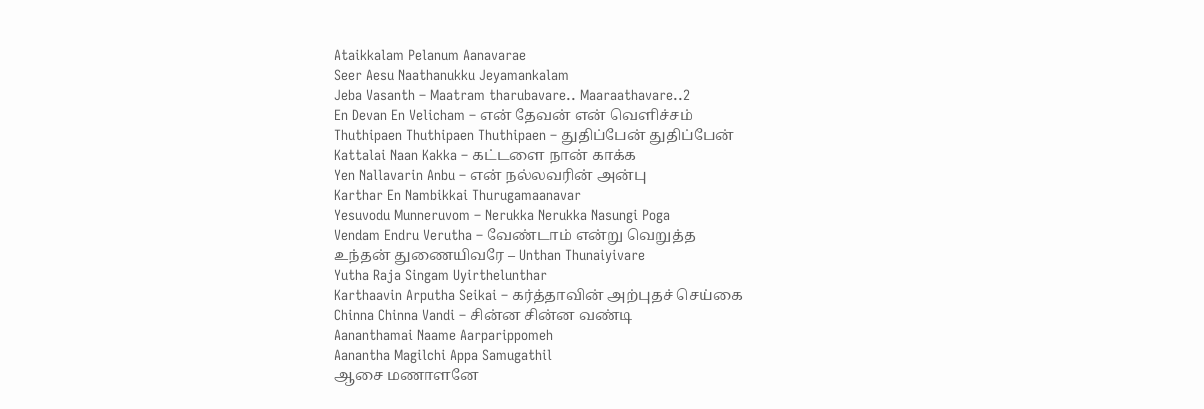Ataikkalam Pelanum Aanavarae
Seer Aesu Naathanukku Jeyamankalam
Jeba Vasanth – Maatram tharubavare.. Maaraathavare..2
En Devan En Velicham – என் தேவன் என் வெளிச்சம்
Thuthipaen Thuthipaen Thuthipaen – துதிப்பேன் துதிப்பேன்
Kattalai Naan Kakka – கட்டளை நான் காக்க
Yen Nallavarin Anbu – என் நல்லவரின் அன்பு
Karthar En Nambikkai Thurugamaanavar
Yesuvodu Munneruvom – Nerukka Nerukka Nasungi Poga
Vendam Endru Verutha – வேண்டாம் என்று வெறுத்த
உந்தன் துணையிவரே – Unthan Thunaiyivare
Yutha Raja Singam Uyirthelunthar
Karthaavin Arputha Seikai – கர்த்தாவின் அற்புதச் செய்கை
Chinna Chinna Vandi – சின்ன சின்ன வண்டி
Aananthamai Naame Aarparippomeh
Aanantha Magilchi Appa Samugathil
ஆசை மணாளனே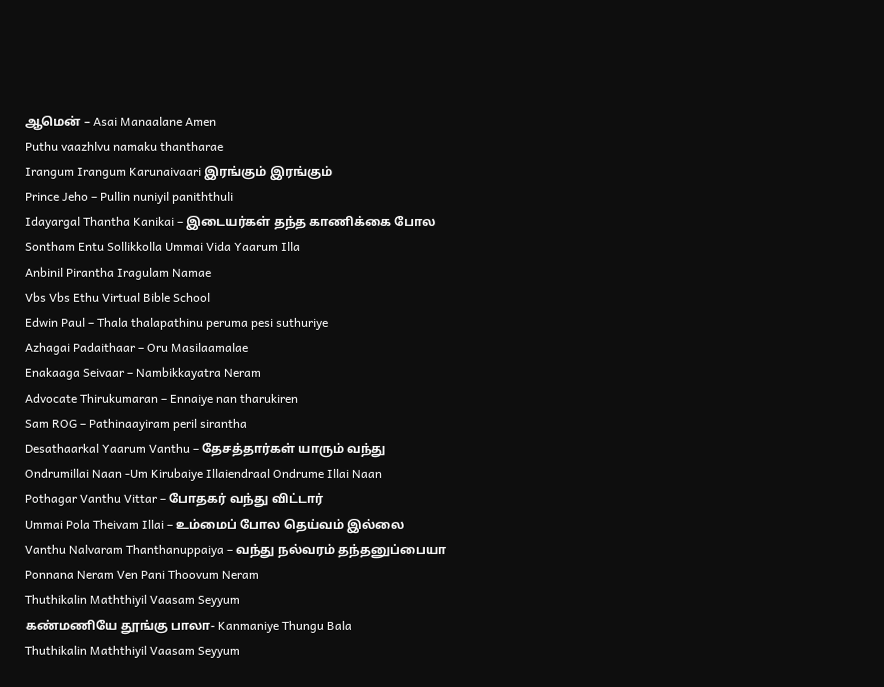ஆமென் – Asai Manaalane Amen
Puthu vaazhlvu namaku thantharae
Irangum Irangum Karunaivaari இரங்கும் இரங்கும்
Prince Jeho – Pullin nuniyil paniththuli
Idayargal Thantha Kanikai – இடையர்கள் தந்த காணிக்கை போல
Sontham Entu Sollikkolla Ummai Vida Yaarum Illa
Anbinil Pirantha Iragulam Namae
Vbs Vbs Ethu Virtual Bible School
Edwin Paul – Thala thalapathinu peruma pesi suthuriye
Azhagai Padaithaar – Oru Masilaamalae
Enakaaga Seivaar – Nambikkayatra Neram
Advocate Thirukumaran – Ennaiye nan tharukiren
Sam ROG – Pathinaayiram peril sirantha
Desathaarkal Yaarum Vanthu – தேசத்தார்கள் யாரும் வந்து
Ondrumillai Naan -Um Kirubaiye Illaiendraal Ondrume Illai Naan
Pothagar Vanthu Vittar – போதகர் வந்து விட்டார்
Ummai Pola Theivam Illai – உம்மைப் போல தெய்வம் இல்லை
Vanthu Nalvaram Thanthanuppaiya – வந்து நல்வரம் தந்தனுப்பையா
Ponnana Neram Ven Pani Thoovum Neram
Thuthikalin Maththiyil Vaasam Seyyum
கண்மணியே தூங்கு பாலா- Kanmaniye Thungu Bala
Thuthikalin Maththiyil Vaasam Seyyum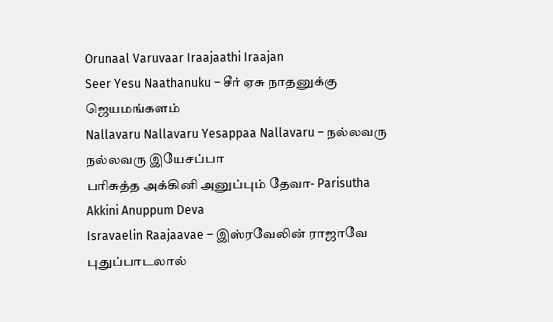Orunaal Varuvaar Iraajaathi Iraajan
Seer Yesu Naathanuku – சீர் ஏசு நாதனுக்கு ஜெயமங்களம்
Nallavaru Nallavaru Yesappaa Nallavaru – நல்லவரு நல்லவரு இயேசப்பா
பரிசுத்த அக்கினி அனுப்பும் தேவா- Parisutha Akkini Anuppum Deva
Isravaelin Raajaavae – இஸ்ரவேலின் ராஜாவே
புதுப்பாடலால்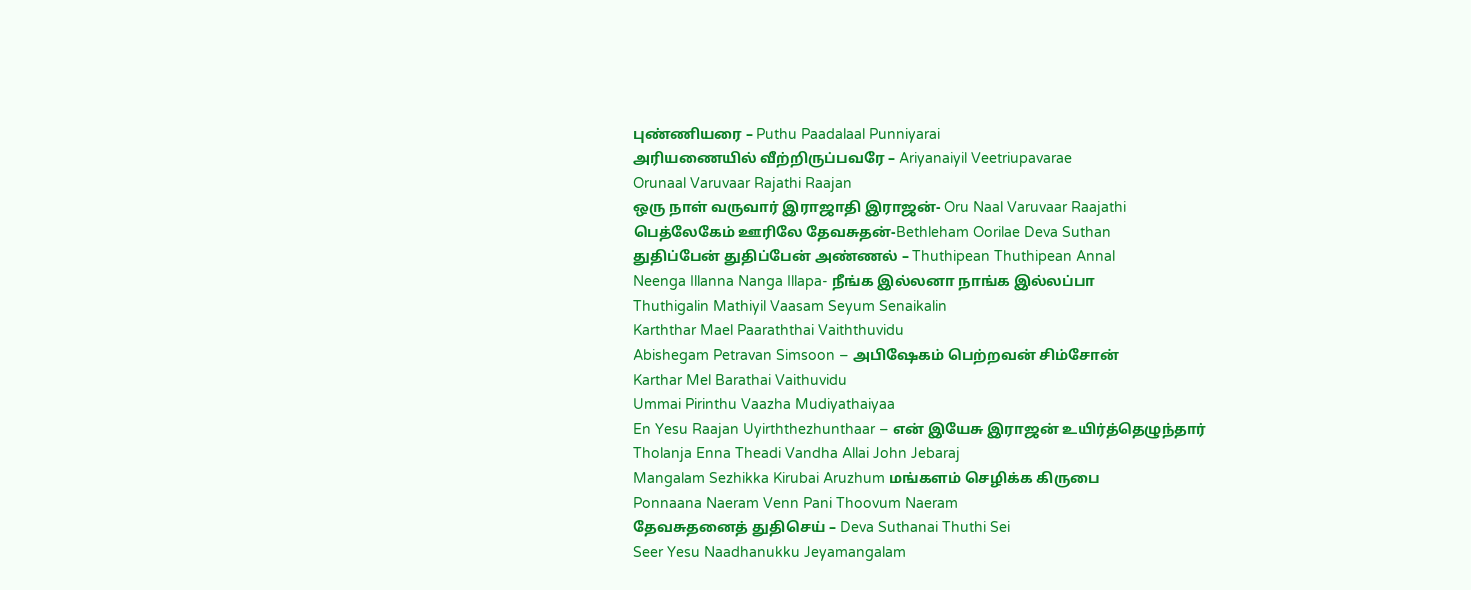புண்ணியரை – Puthu Paadalaal Punniyarai
அரியணையில் வீற்றிருப்பவரே – Ariyanaiyil Veetriupavarae
Orunaal Varuvaar Rajathi Raajan
ஒரு நாள் வருவார் இராஜாதி இராஜன்- Oru Naal Varuvaar Raajathi
பெத்லேகேம் ஊரிலே தேவசுதன்-Bethleham Oorilae Deva Suthan
துதிப்பேன் துதிப்பேன் அண்ணல் – Thuthipean Thuthipean Annal
Neenga Illanna Nanga Illapa- நீங்க இல்லனா நாங்க இல்லப்பா
Thuthigalin Mathiyil Vaasam Seyum Senaikalin
Karththar Mael Paaraththai Vaiththuvidu
Abishegam Petravan Simsoon – அபிஷேகம் பெற்றவன் சிம்சோன்
Karthar Mel Barathai Vaithuvidu
Ummai Pirinthu Vaazha Mudiyathaiyaa
En Yesu Raajan Uyirththezhunthaar – என் இயேசு இராஜன் உயிர்த்தெழுந்தார்
Tholanja Enna Theadi Vandha Allai John Jebaraj
Mangalam Sezhikka Kirubai Aruzhum மங்களம் செழிக்க கிருபை
Ponnaana Naeram Venn Pani Thoovum Naeram
தேவசுதனைத் துதிசெய் – Deva Suthanai Thuthi Sei
Seer Yesu Naadhanukku Jeyamangalam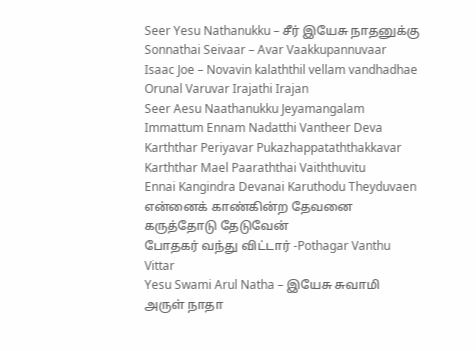Seer Yesu Nathanukku – சீர் இயேசு நாதனுக்கு
Sonnathai Seivaar – Avar Vaakkupannuvaar
Isaac Joe – Novavin kalaththil vellam vandhadhae
Orunal Varuvar Irajathi Irajan
Seer Aesu Naathanukku Jeyamangalam
Immattum Ennam Nadatthi Vantheer Deva
Karththar Periyavar Pukazhappataththakkavar
Karththar Mael Paaraththai Vaiththuvitu
Ennai Kangindra Devanai Karuthodu Theyduvaen என்னைக் காண்கின்ற தேவனை கருத்தோடு தேடுவேன்
போதகர் வந்து விட்டார் -Pothagar Vanthu Vittar
Yesu Swami Arul Natha – இயேசு சுவாமி அருள் நாதா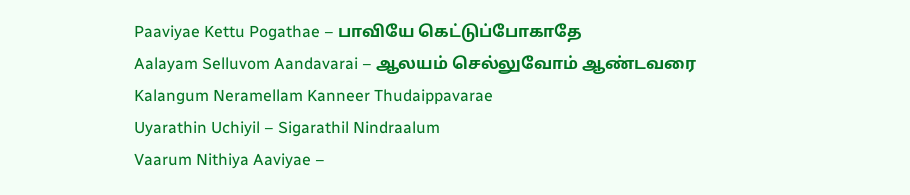Paaviyae Kettu Pogathae – பாவியே கெட்டுப்போகாதே
Aalayam Selluvom Aandavarai – ஆலயம் செல்லுவோம் ஆண்டவரை
Kalangum Neramellam Kanneer Thudaippavarae
Uyarathin Uchiyil – Sigarathil Nindraalum
Vaarum Nithiya Aaviyae –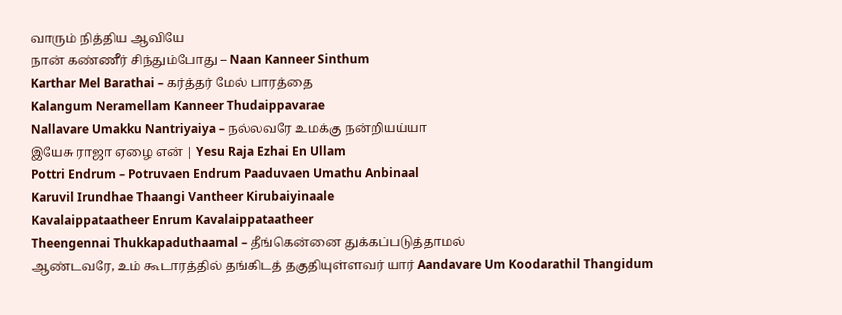வாரும் நித்திய ஆவியே
நான் கண்ணீர் சிந்தும்போது – Naan Kanneer Sinthum
Karthar Mel Barathai – கர்த்தர் மேல் பாரத்தை
Kalangum Neramellam Kanneer Thudaippavarae
Nallavare Umakku Nantriyaiya – நல்லவரே உமக்கு நன்றியய்யா
இயேசு ராஜா ஏழை என் | Yesu Raja Ezhai En Ullam
Pottri Endrum – Potruvaen Endrum Paaduvaen Umathu Anbinaal
Karuvil Irundhae Thaangi Vantheer Kirubaiyinaale
Kavalaippataatheer Enrum Kavalaippataatheer
Theengennai Thukkapaduthaamal – தீங்கென்னை துக்கப்படுத்தாமல்
ஆண்டவரே, உம் கூடாரத்தில் தங்கிடத் தகுதியுள்ளவர் யார் Aandavare Um Koodarathil Thangidum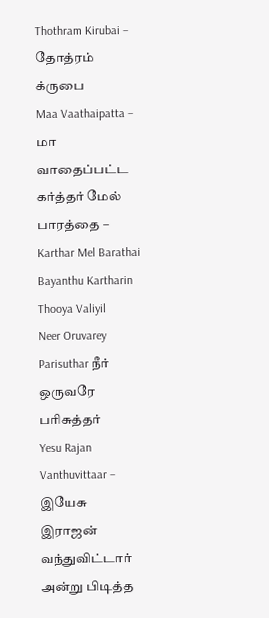Thothram Kirubai – தோத்ரம் க்ருபை
Maa Vaathaipatta – மா வாதைப்பட்ட
கர்த்தர் மேல் பாரத்தை – Karthar Mel Barathai
Bayanthu Kartharin Thooya Valiyil
Neer Oruvarey Parisuthar நீர் ஒருவரே பரிசுத்தர்
Yesu Rajan Vanthuvittaar – இயேசு இராஜன் வந்துவிட்டார்
அன்று பிடித்த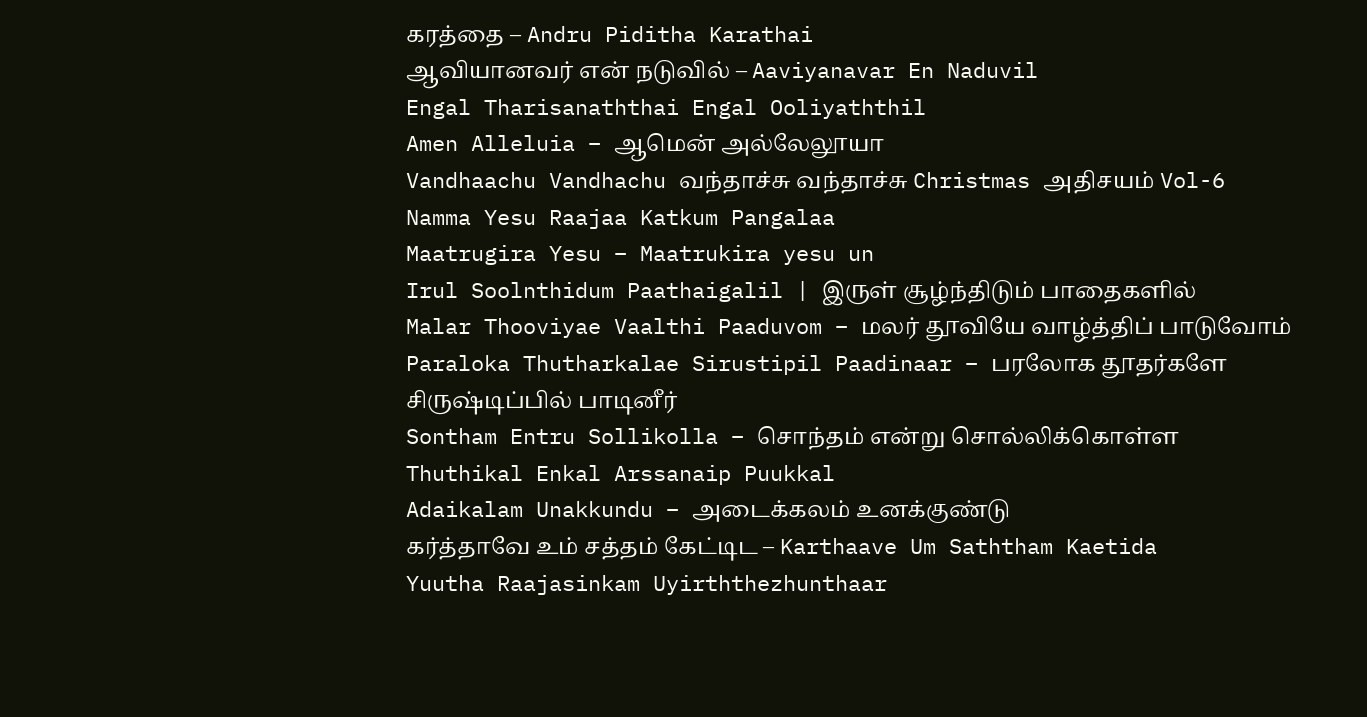கரத்தை – Andru Piditha Karathai
ஆவியானவர் என் நடுவில் – Aaviyanavar En Naduvil
Engal Tharisanaththai Engal Ooliyaththil
Amen Alleluia – ஆமென் அல்லேலூயா
Vandhaachu Vandhachu வந்தாச்சு வந்தாச்சு Christmas அதிசயம் Vol-6
Namma Yesu Raajaa Katkum Pangalaa
Maatrugira Yesu – Maatrukira yesu un
Irul Soolnthidum Paathaigalil | இருள் சூழ்ந்திடும் பாதைகளில்
Malar Thooviyae Vaalthi Paaduvom – மலர் தூவியே வாழ்த்திப் பாடுவோம்
Paraloka Thutharkalae Sirustipil Paadinaar – பரலோக தூதர்களே சிருஷ்டிப்பில் பாடினீர்
Sontham Entru Sollikolla – சொந்தம் என்று சொல்லிக்கொள்ள
Thuthikal Enkal Arssanaip Puukkal
Adaikalam Unakkundu – அடைக்கலம் உனக்குண்டு
கர்த்தாவே உம் சத்தம் கேட்டிட – Karthaave Um Saththam Kaetida
Yuutha Raajasinkam Uyirththezhunthaar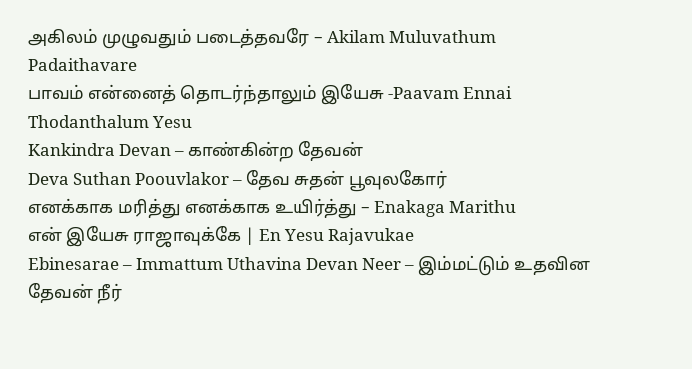அகிலம் முழுவதும் படைத்தவரே – Akilam Muluvathum Padaithavare
பாவம் என்னைத் தொடர்ந்தாலும் இயேசு -Paavam Ennai Thodanthalum Yesu
Kankindra Devan – காண்கின்ற தேவன்
Deva Suthan Poouvlakor – தேவ சுதன் பூவுலகோர்
எனக்காக மரித்து எனக்காக உயிர்த்து – Enakaga Marithu
என் இயேசு ராஜாவுக்கே | En Yesu Rajavukae
Ebinesarae – Immattum Uthavina Devan Neer – இம்மட்டும் உதவின தேவன் நீர்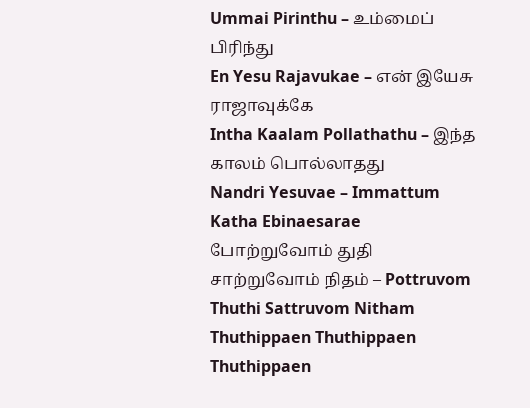Ummai Pirinthu – உம்மைப் பிரிந்து
En Yesu Rajavukae – என் இயேசு ராஜாவுக்கே
Intha Kaalam Pollathathu – இந்த காலம் பொல்லாதது
Nandri Yesuvae – Immattum Katha Ebinaesarae
போற்றுவோம் துதி சாற்றுவோம் நிதம் – Pottruvom Thuthi Sattruvom Nitham
Thuthippaen Thuthippaen Thuthippaen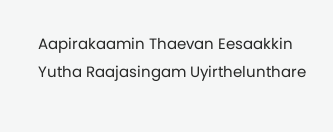Aapirakaamin Thaevan Eesaakkin
Yutha Raajasingam Uyirthelunthare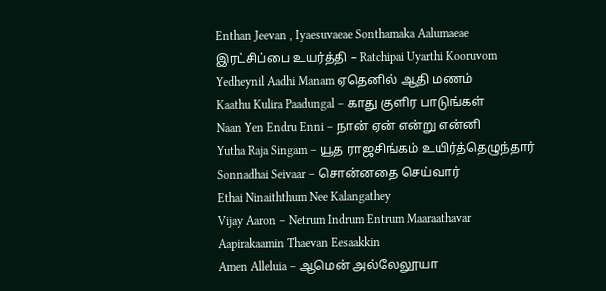Enthan Jeevan , Iyaesuvaeae Sonthamaka Aalumaeae
இரட்சிப்பை உயர்த்தி – Ratchipai Uyarthi Kooruvom
Yedheynil Aadhi Manam ஏதெனில் ஆதி மணம்
Kaathu Kulira Paadungal – காது குளிர பாடுங்கள்
Naan Yen Endru Enni – நான் ஏன் என்று என்னி
Yutha Raja Singam – யூத ராஜசிங்கம் உயிர்த்தெழுந்தார்
Sonnadhai Seivaar – சொன்னதை செய்வார்
Ethai Ninaiththum Nee Kalangathey
Vijay Aaron – Netrum Indrum Entrum Maaraathavar
Aapirakaamin Thaevan Eesaakkin
Amen Alleluia – ஆமென் அல்லேலூயா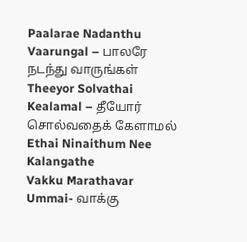Paalarae Nadanthu Vaarungal – பாலரே நடந்து வாருங்கள்
Theeyor Solvathai Kealamal – தீயோர் சொல்வதைக் கேளாமல்
Ethai Ninaithum Nee Kalangathe
Vakku Marathavar Ummai- வாக்கு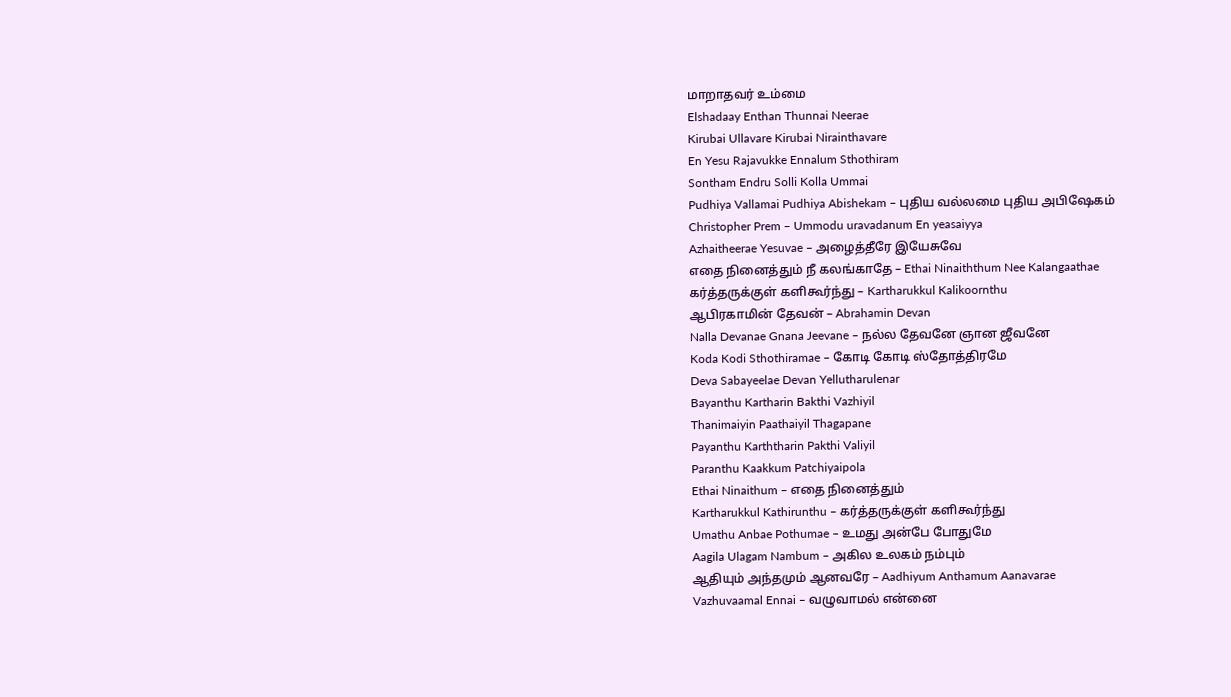மாறாதவர் உம்மை
Elshadaay Enthan Thunnai Neerae
Kirubai Ullavare Kirubai Nirainthavare
En Yesu Rajavukke Ennalum Sthothiram
Sontham Endru Solli Kolla Ummai
Pudhiya Vallamai Pudhiya Abishekam – புதிய வல்லமை புதிய அபிஷேகம்
Christopher Prem – Ummodu uravadanum En yeasaiyya
Azhaitheerae Yesuvae – அழைத்தீரே இயேசுவே
எதை நினைத்தும் நீ கலங்காதே – Ethai Ninaiththum Nee Kalangaathae
கர்த்தருக்குள் களிகூர்ந்து – Kartharukkul Kalikoornthu
ஆபிரகாமின் தேவன் – Abrahamin Devan
Nalla Devanae Gnana Jeevane – நல்ல தேவனே ஞான ஜீவனே
Koda Kodi Sthothiramae – கோடி கோடி ஸ்தோத்திரமே
Deva Sabayeelae Devan Yellutharulenar
Bayanthu Kartharin Bakthi Vazhiyil
Thanimaiyin Paathaiyil Thagapane
Payanthu Karththarin Pakthi Valiyil
Paranthu Kaakkum Patchiyaipola
Ethai Ninaithum – எதை நினைத்தும்
Kartharukkul Kathirunthu – கர்த்தருக்குள் களிகூர்ந்து
Umathu Anbae Pothumae – உமது அன்பே போதுமே
Aagila Ulagam Nambum – அகில உலகம் நம்பும்
ஆதியும் அந்தமும் ஆனவரே – Aadhiyum Anthamum Aanavarae
Vazhuvaamal Ennai – வழுவாமல் என்னை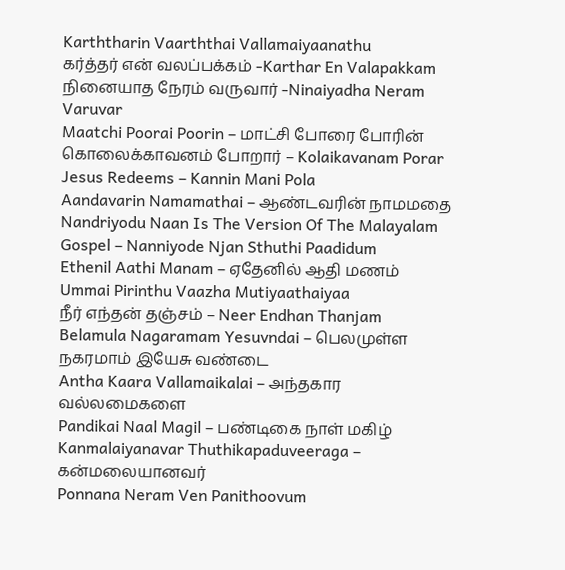Karththarin Vaarththai Vallamaiyaanathu
கர்த்தர் என் வலப்பக்கம் -Karthar En Valapakkam
நினையாத நேரம் வருவார் -Ninaiyadha Neram Varuvar
Maatchi Poorai Poorin – மாட்சி போரை போரின்
கொலைக்காவனம் போறார் – Kolaikavanam Porar
Jesus Redeems – Kannin Mani Pola
Aandavarin Namamathai – ஆண்டவரின் நாமமதை
Nandriyodu Naan Is The Version Of The Malayalam Gospel – Nanniyode Njan Sthuthi Paadidum
Ethenil Aathi Manam – ஏதேனில் ஆதி மணம்
Ummai Pirinthu Vaazha Mutiyaathaiyaa
நீர் எந்தன் தஞ்சம் – Neer Endhan Thanjam
Belamula Nagaramam Yesuvndai – பெலமுள்ள நகரமாம் இயேசு வண்டை
Antha Kaara Vallamaikalai – அந்தகார வல்லமைகளை
Pandikai Naal Magil – பண்டிகை நாள் மகிழ்
Kanmalaiyanavar Thuthikapaduveeraga – கன்மலையானவர்
Ponnana Neram Ven Panithoovum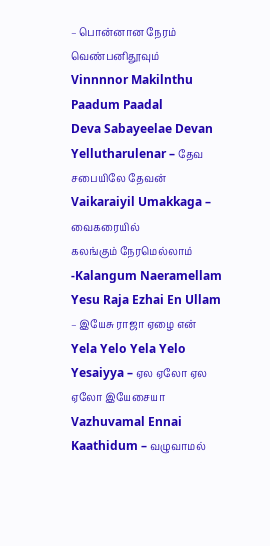– பொன்னான நேரம் வெண்பனிதூவும்
Vinnnnor Makilnthu Paadum Paadal
Deva Sabayeelae Devan Yellutharulenar – தேவ சபையிலே தேவன்
Vaikaraiyil Umakkaga – வைகரையில்
கலங்கும் நேரமெல்லாம் -Kalangum Naeramellam
Yesu Raja Ezhai En Ullam – இயேசு ராஜா ஏழை என்
Yela Yelo Yela Yelo Yesaiyya – ஏல ஏலோ ஏல ஏலோ இயேசையா
Vazhuvamal Ennai Kaathidum – வழுவாமல்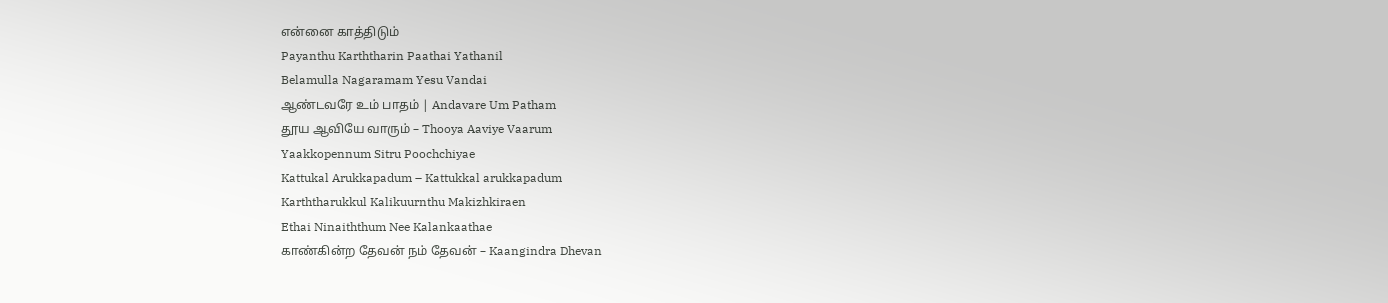என்னை காத்திடும்
Payanthu Karththarin Paathai Yathanil
Belamulla Nagaramam Yesu Vandai
ஆண்டவரே உம் பாதம் | Andavare Um Patham
தூய ஆவியே வாரும் – Thooya Aaviye Vaarum
Yaakkopennum Sitru Poochchiyae
Kattukal Arukkapadum – Kattukkal arukkapadum
Karththarukkul Kalikuurnthu Makizhkiraen
Ethai Ninaiththum Nee Kalankaathae
காண்கின்ற தேவன் நம் தேவன் – Kaangindra Dhevan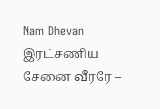Nam Dhevan
இரட்சணிய சேனை வீரரே –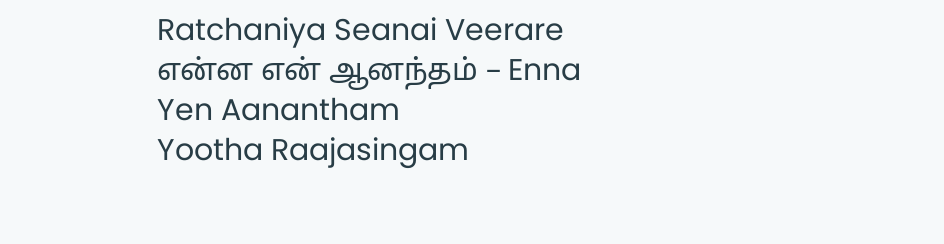Ratchaniya Seanai Veerare
என்ன என் ஆனந்தம் – Enna Yen Aanantham
Yootha Raajasingam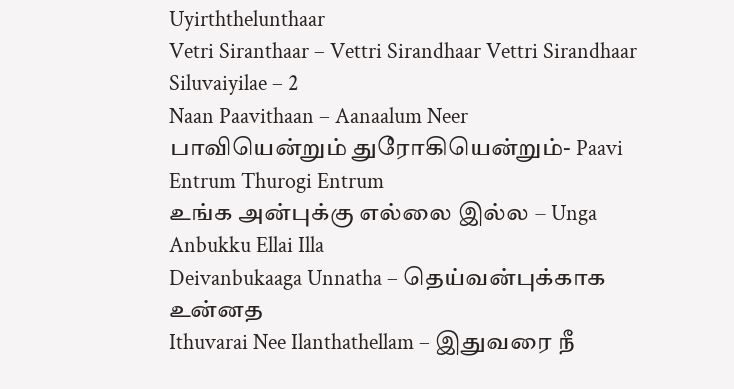Uyirththelunthaar
Vetri Siranthaar – Vettri Sirandhaar Vettri Sirandhaar Siluvaiyilae – 2
Naan Paavithaan – Aanaalum Neer
பாவியென்றும் துரோகியென்றும்- Paavi Entrum Thurogi Entrum
உங்க அன்புக்கு எல்லை இல்ல – Unga Anbukku Ellai Illa
Deivanbukaaga Unnatha – தெய்வன்புக்காக உன்னத
Ithuvarai Nee Ilanthathellam – இதுவரை நீ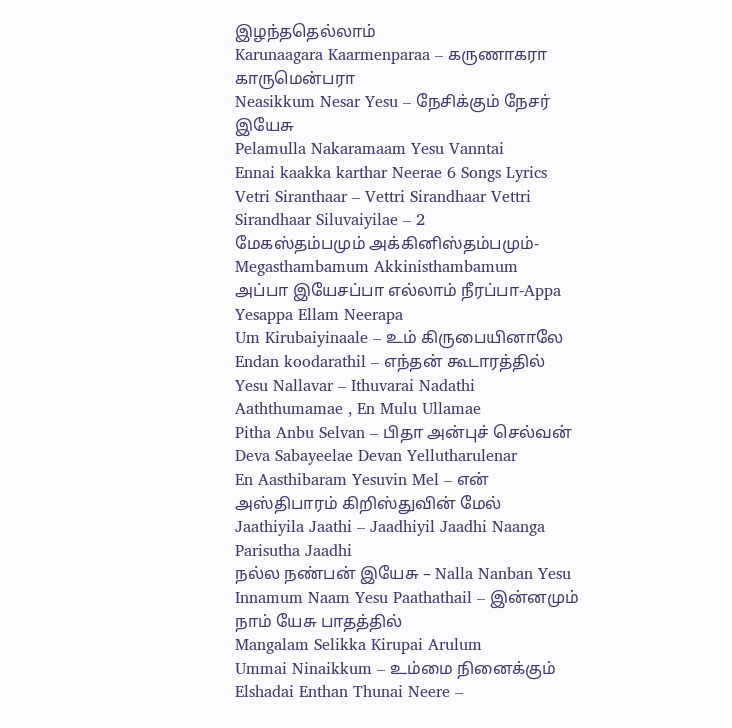இழந்ததெல்லாம்
Karunaagara Kaarmenparaa – கருணாகரா காருமென்பரா
Neasikkum Nesar Yesu – நேசிக்கும் நேசர் இயேசு
Pelamulla Nakaramaam Yesu Vanntai
Ennai kaakka karthar Neerae 6 Songs Lyrics
Vetri Siranthaar – Vettri Sirandhaar Vettri Sirandhaar Siluvaiyilae – 2
மேகஸ்தம்பமும் அக்கினிஸ்தம்பமும்-Megasthambamum Akkinisthambamum
அப்பா இயேசப்பா எல்லாம் நீரப்பா-Appa Yesappa Ellam Neerapa
Um Kirubaiyinaale – உம் கிருபையினாலே
Endan koodarathil – எந்தன் கூடாரத்தில்
Yesu Nallavar – Ithuvarai Nadathi
Aaththumamae , En Mulu Ullamae
Pitha Anbu Selvan – பிதா அன்புச் செல்வன்
Deva Sabayeelae Devan Yellutharulenar
En Aasthibaram Yesuvin Mel – என் அஸ்திபாரம் கிறிஸ்துவின் மேல்
Jaathiyila Jaathi – Jaadhiyil Jaadhi Naanga Parisutha Jaadhi
நல்ல நண்பன் இயேசு – Nalla Nanban Yesu
Innamum Naam Yesu Paathathail – இன்னமும் நாம் யேசு பாதத்தில்
Mangalam Selikka Kirupai Arulum
Ummai Ninaikkum – உம்மை நினைக்கும்
Elshadai Enthan Thunai Neere –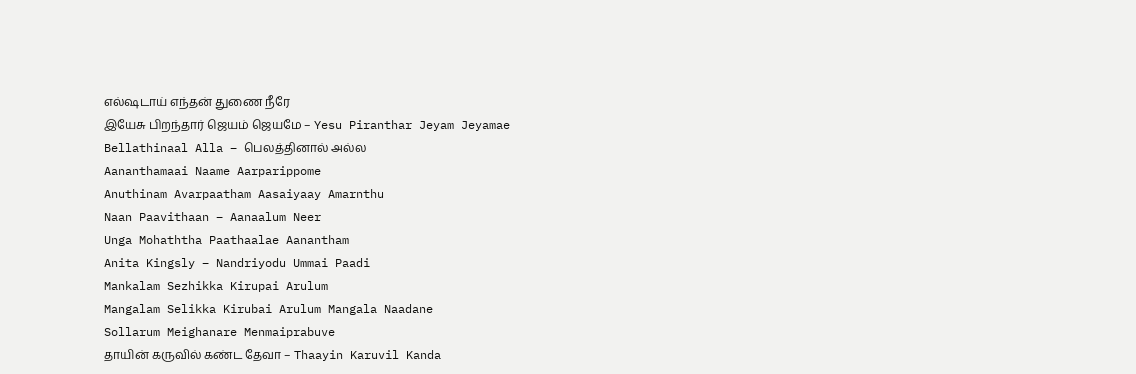எல்ஷடாய் எந்தன் துணை நீரே
இயேசு பிறந்தார் ஜெயம் ஜெயமே – Yesu Piranthar Jeyam Jeyamae
Bellathinaal Alla – பெலத்தினால் அல்ல
Aananthamaai Naame Aarparippome
Anuthinam Avarpaatham Aasaiyaay Amarnthu
Naan Paavithaan – Aanaalum Neer
Unga Mohaththa Paathaalae Aanantham
Anita Kingsly – Nandriyodu Ummai Paadi
Mankalam Sezhikka Kirupai Arulum
Mangalam Selikka Kirubai Arulum Mangala Naadane
Sollarum Meighanare Menmaiprabuve
தாயின் கருவில் கண்ட தேவா – Thaayin Karuvil Kanda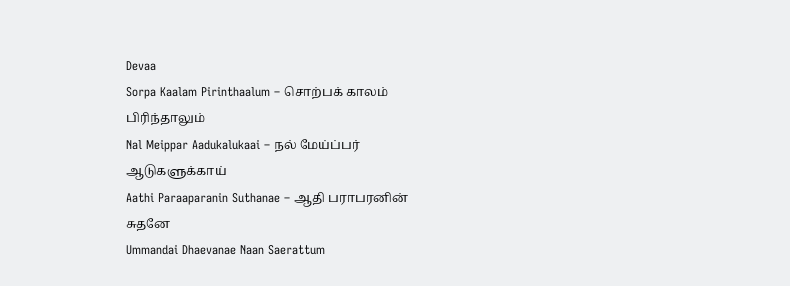Devaa
Sorpa Kaalam Pirinthaalum – சொற்பக் காலம் பிரிந்தாலும்
Nal Meippar Aadukalukaai – நல் மேய்ப்பர் ஆடுகளுக்காய்
Aathi Paraaparanin Suthanae – ஆதி பராபரனின் சுதனே
Ummandai Dhaevanae Naan Saerattum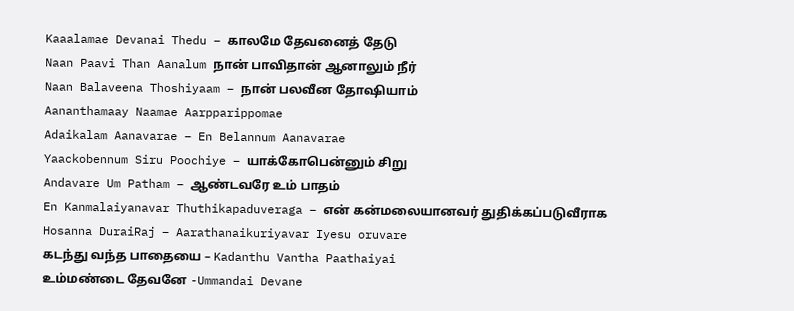Kaaalamae Devanai Thedu – காலமே தேவனைத் தேடு
Naan Paavi Than Aanalum நான் பாவிதான் ஆனாலும் நீர்
Naan Balaveena Thoshiyaam – நான் பலவீன தோஷியாம்
Aananthamaay Naamae Aarpparippomae
Adaikalam Aanavarae – En Belannum Aanavarae
Yaackobennum Siru Poochiye – யாக்கோபென்னும் சிறு
Andavare Um Patham – ஆண்டவரே உம் பாதம்
En Kanmalaiyanavar Thuthikapaduveraga – என் கன்மலையானவர் துதிக்கப்படுவீராக
Hosanna DuraiRaj – Aarathanaikuriyavar Iyesu oruvare
கடந்து வந்த பாதையை – Kadanthu Vantha Paathaiyai
உம்மண்டை தேவனே -Ummandai Devane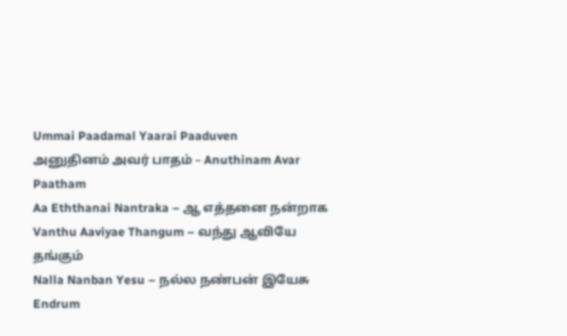Ummai Paadamal Yaarai Paaduven
அனுதினம் அவர் பாதம் – Anuthinam Avar Paatham
Aa Eththanai Nantraka – ஆ எத்தனை நன்றாக
Vanthu Aaviyae Thangum – வந்து ஆவியே தங்கும்
Nalla Nanban Yesu – நல்ல நண்பன் இயேசு
Endrum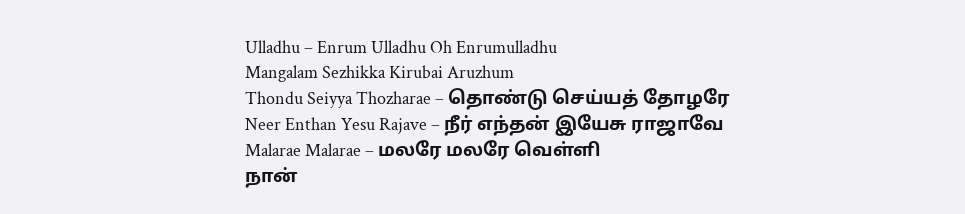Ulladhu – Enrum Ulladhu Oh Enrumulladhu
Mangalam Sezhikka Kirubai Aruzhum
Thondu Seiyya Thozharae – தொண்டு செய்யத் தோழரே
Neer Enthan Yesu Rajave – நீர் எந்தன் இயேசு ராஜாவே
Malarae Malarae – மலரே மலரே வெள்ளி
நான்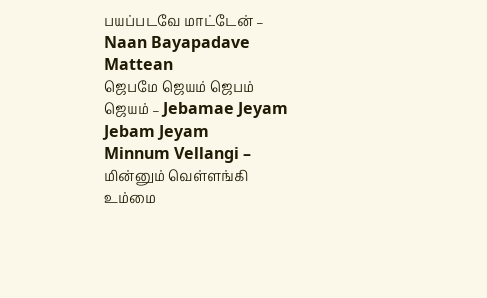பயப்படவே மாட்டேன் – Naan Bayapadave Mattean
ஜெபமே ஜெயம் ஜெபம் ஜெயம் – Jebamae Jeyam Jebam Jeyam
Minnum Vellangi – மின்னும் வெள்ளங்கி
உம்மை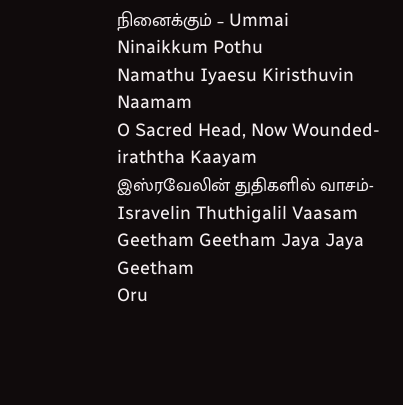நினைக்கும் – Ummai Ninaikkum Pothu
Namathu Iyaesu Kiristhuvin Naamam
O Sacred Head, Now Wounded-iraththa Kaayam
இஸ்ரவேலின் துதிகளில் வாசம்- Isravelin Thuthigalil Vaasam
Geetham Geetham Jaya Jaya Geetham
Oru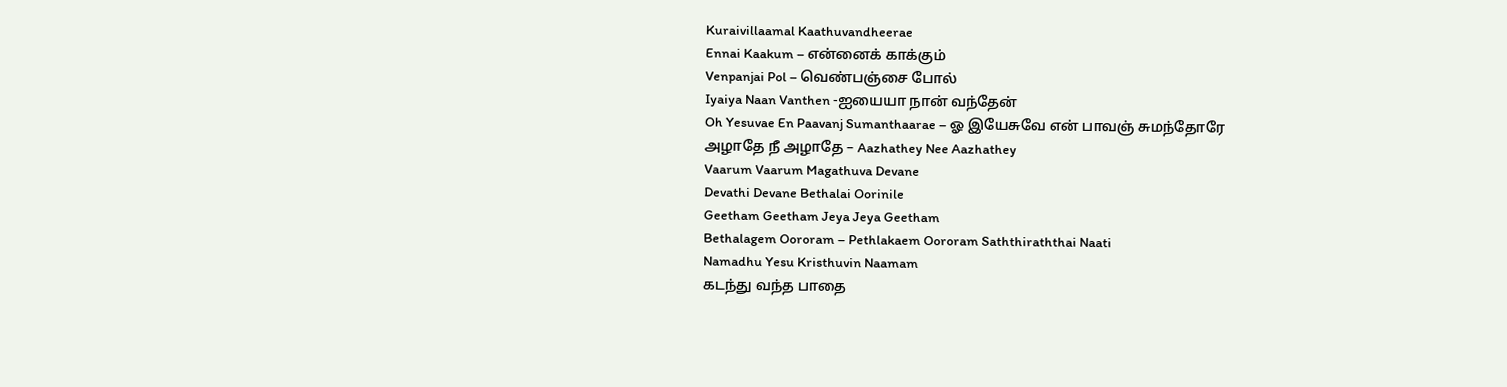Kuraivillaamal Kaathuvandheerae
Ennai Kaakum – என்னைக் காக்கும்
Venpanjai Pol – வெண்பஞ்சை போல்
Iyaiya Naan Vanthen -ஐயையா நான் வந்தேன்
Oh Yesuvae En Paavanj Sumanthaarae – ஓ இயேசுவே என் பாவஞ் சுமந்தோரே
அழாதே நீ அழாதே – Aazhathey Nee Aazhathey
Vaarum Vaarum Magathuva Devane
Devathi Devane Bethalai Oorinile
Geetham Geetham Jeya Jeya Geetham
Bethalagem Oororam – Pethlakaem Oororam Saththiraththai Naati
Namadhu Yesu Kristhuvin Naamam
கடந்து வந்த பாதை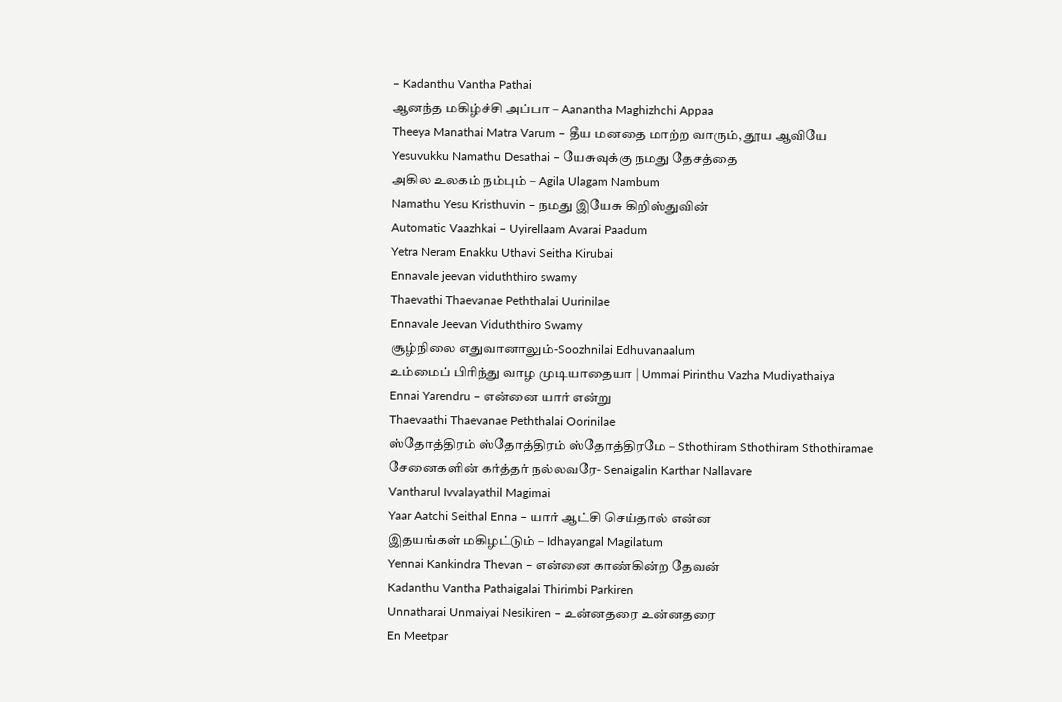– Kadanthu Vantha Pathai
ஆனந்த மகிழ்ச்சி அப்பா – Aanantha Maghizhchi Appaa
Theeya Manathai Matra Varum – தீய மனதை மாற்ற வாரும், தூய ஆவியே
Yesuvukku Namathu Desathai – யேசுவுக்கு நமது தேசத்தை
அகில உலகம் நம்பும் – Agila Ulagam Nambum
Namathu Yesu Kristhuvin – நமது இயேசு கிறிஸ்துவின்
Automatic Vaazhkai – Uyirellaam Avarai Paadum
Yetra Neram Enakku Uthavi Seitha Kirubai
Ennavale jeevan viduththiro swamy
Thaevathi Thaevanae Peththalai Uurinilae
Ennavale Jeevan Viduththiro Swamy
சூழ்நிலை எதுவானாலும்-Soozhnilai Edhuvanaalum
உம்மைப் பிரிந்து வாழ முடியாதையா | Ummai Pirinthu Vazha Mudiyathaiya
Ennai Yarendru – என்னை யார் என்று
Thaevaathi Thaevanae Peththalai Oorinilae
ஸ்தோத்திரம் ஸ்தோத்திரம் ஸ்தோத்திரமே – Sthothiram Sthothiram Sthothiramae
சேனைகளின் கர்த்தர் நல்லவரே- Senaigalin Karthar Nallavare
Vantharul Ivvalayathil Magimai
Yaar Aatchi Seithal Enna – யார் ஆட்சி செய்தால் என்ன
இதயங்கள் மகிழட்டும் – Idhayangal Magilatum
Yennai Kankindra Thevan – என்னை காண்கின்ற தேவன்
Kadanthu Vantha Pathaigalai Thirimbi Parkiren
Unnatharai Unmaiyai Nesikiren – உன்னதரை உன்னதரை
En Meetpar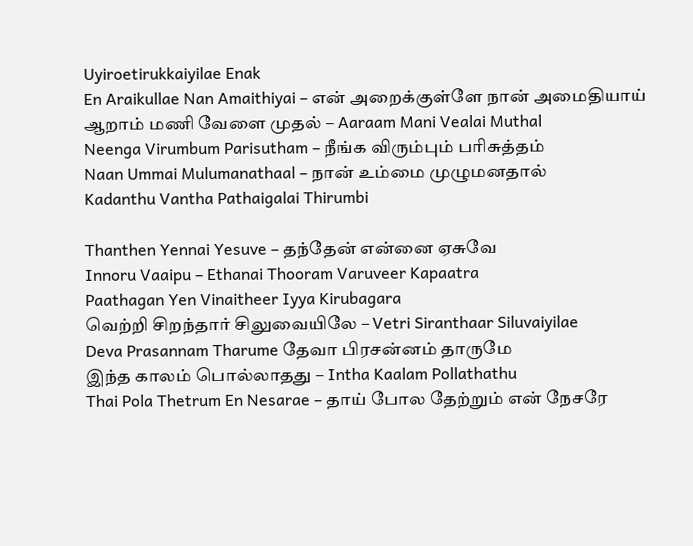Uyiroetirukkaiyilae Enak
En Araikullae Nan Amaithiyai – என் அறைக்குள்ளே நான் அமைதியாய்
ஆறாம் மணி வேளை முதல் – Aaraam Mani Vealai Muthal
Neenga Virumbum Parisutham – நீங்க விரும்பும் பரிசுத்தம்
Naan Ummai Mulumanathaal – நான் உம்மை முழுமனதால்
Kadanthu Vantha Pathaigalai Thirumbi

Thanthen Yennai Yesuve – தந்தேன் என்னை ஏசுவே
Innoru Vaaipu – Ethanai Thooram Varuveer Kapaatra
Paathagan Yen Vinaitheer Iyya Kirubagara
வெற்றி சிறந்தார் சிலுவையிலே – Vetri Siranthaar Siluvaiyilae
Deva Prasannam Tharume தேவா பிரசன்னம் தாருமே
இந்த காலம் பொல்லாதது – Intha Kaalam Pollathathu
Thai Pola Thetrum En Nesarae – தாய் போல தேற்றும் என் நேசரே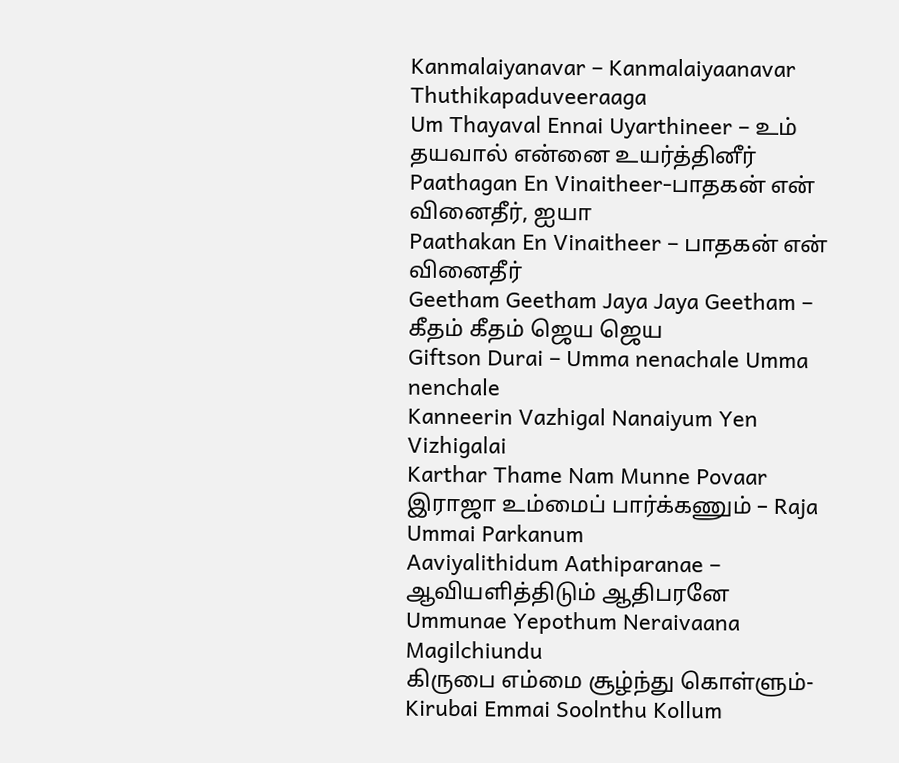Kanmalaiyanavar – Kanmalaiyaanavar Thuthikapaduveeraaga
Um Thayaval Ennai Uyarthineer – உம் தயவால் என்னை உயர்த்தினீர்
Paathagan En Vinaitheer-பாதகன் என் வினைதீர், ஐயா
Paathakan En Vinaitheer – பாதகன் என் வினைதீர்
Geetham Geetham Jaya Jaya Geetham – கீதம் கீதம் ஜெய ஜெய
Giftson Durai – Umma nenachale Umma nenchale
Kanneerin Vazhigal Nanaiyum Yen Vizhigalai
Karthar Thame Nam Munne Povaar
இராஜா உம்மைப் பார்க்கணும் – Raja Ummai Parkanum
Aaviyalithidum Aathiparanae – ஆவியளித்திடும் ஆதிபரனே
Ummunae Yepothum Neraivaana Magilchiundu
கிருபை எம்மை சூழ்ந்து கொள்ளும்-Kirubai Emmai Soolnthu Kollum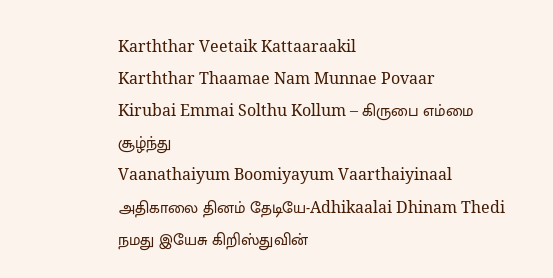Karththar Veetaik Kattaaraakil
Karththar Thaamae Nam Munnae Povaar
Kirubai Emmai Solthu Kollum – கிருபை எம்மை சூழ்ந்து
Vaanathaiyum Boomiyayum Vaarthaiyinaal
அதிகாலை தினம் தேடியே-Adhikaalai Dhinam Thedi
நமது இயேசு கிறிஸ்துவின்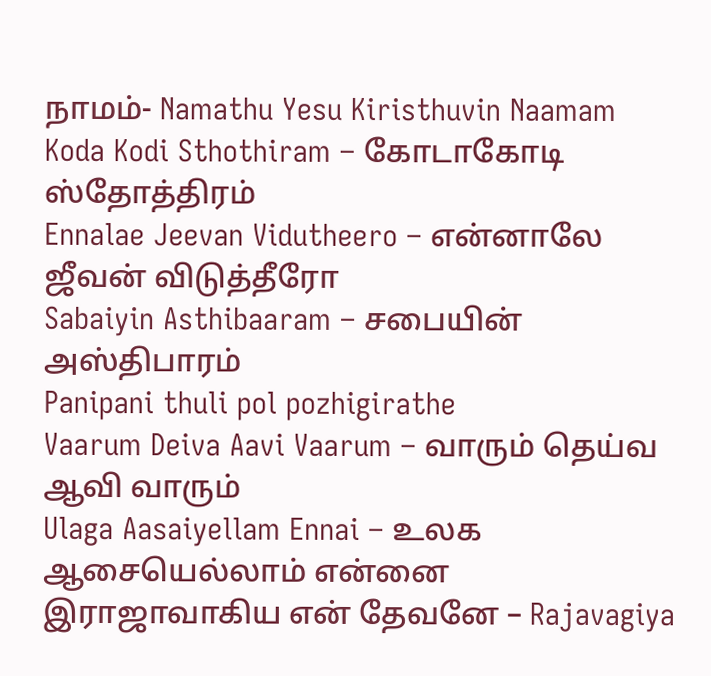நாமம்- Namathu Yesu Kiristhuvin Naamam
Koda Kodi Sthothiram – கோடாகோடி ஸ்தோத்திரம்
Ennalae Jeevan Vidutheero – என்னாலே ஜீவன் விடுத்தீரோ
Sabaiyin Asthibaaram – சபையின் அஸ்திபாரம்
Panipani thuli pol pozhigirathe
Vaarum Deiva Aavi Vaarum – வாரும் தெய்வ ஆவி வாரும்
Ulaga Aasaiyellam Ennai – உலக ஆசையெல்லாம் என்னை
இராஜாவாகிய என் தேவனே – Rajavagiya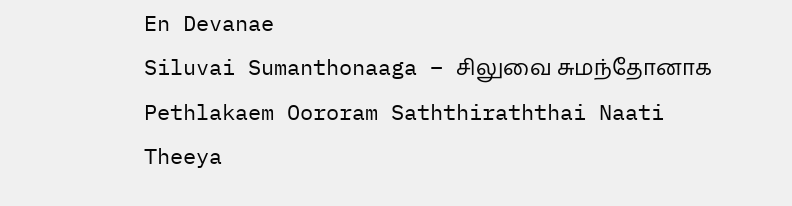En Devanae
Siluvai Sumanthonaaga – சிலுவை சுமந்தோனாக
Pethlakaem Oororam Saththiraththai Naati
Theeya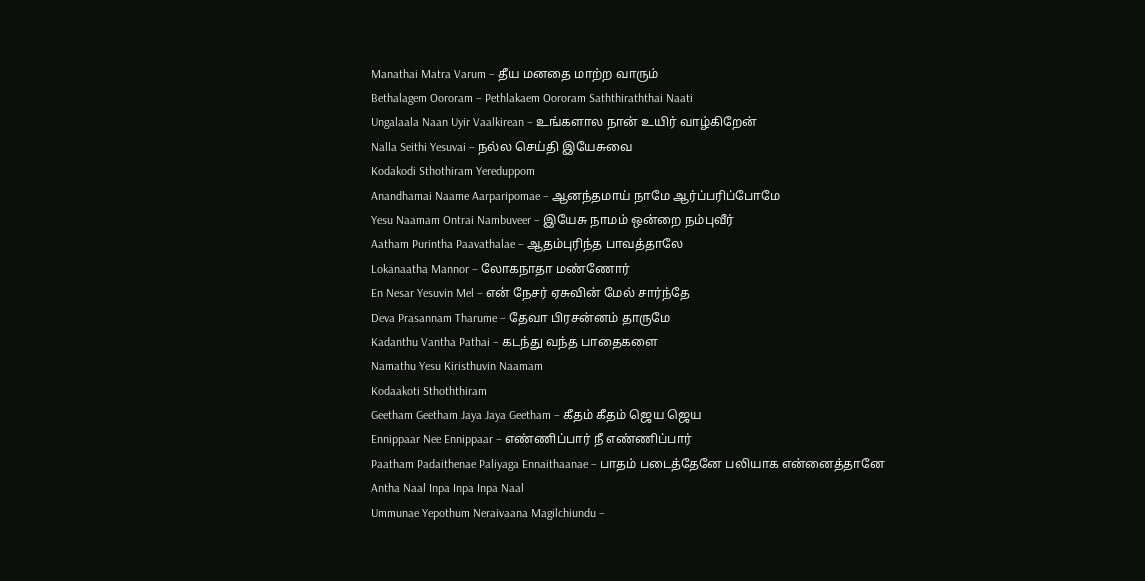Manathai Matra Varum – தீய மனதை மாற்ற வாரும்
Bethalagem Oororam – Pethlakaem Oororam Saththiraththai Naati
Ungalaala Naan Uyir Vaalkirean – உங்களால நான் உயிர் வாழ்கிறேன்
Nalla Seithi Yesuvai – நல்ல செய்தி இயேசுவை
Kodakodi Sthothiram Yereduppom
Anandhamai Naame Aarparipomae – ஆனந்தமாய் நாமே ஆர்ப்பரிப்போமே
Yesu Naamam Ontrai Nambuveer – இயேசு நாமம் ஒன்றை நம்புவீர்
Aatham Purintha Paavathalae – ஆதம்புரிந்த பாவத்தாலே
Lokanaatha Mannor – லோகநாதா மண்ணோர்
En Nesar Yesuvin Mel – என் நேசர் ஏசுவின் மேல் சார்ந்தே
Deva Prasannam Tharume – தேவா பிரசன்னம் தாருமே
Kadanthu Vantha Pathai – கடந்து வந்த பாதைகளை
Namathu Yesu Kiristhuvin Naamam
Kodaakoti Sthoththiram
Geetham Geetham Jaya Jaya Geetham – கீதம் கீதம் ஜெய ஜெய
Ennippaar Nee Ennippaar – எண்ணிப்பார் நீ எண்ணிப்பார்
Paatham Padaithenae Paliyaga Ennaithaanae – பாதம் படைத்தேனே பலியாக என்னைத்தானே
Antha Naal Inpa Inpa Inpa Naal
Ummunae Yepothum Neraivaana Magilchiundu –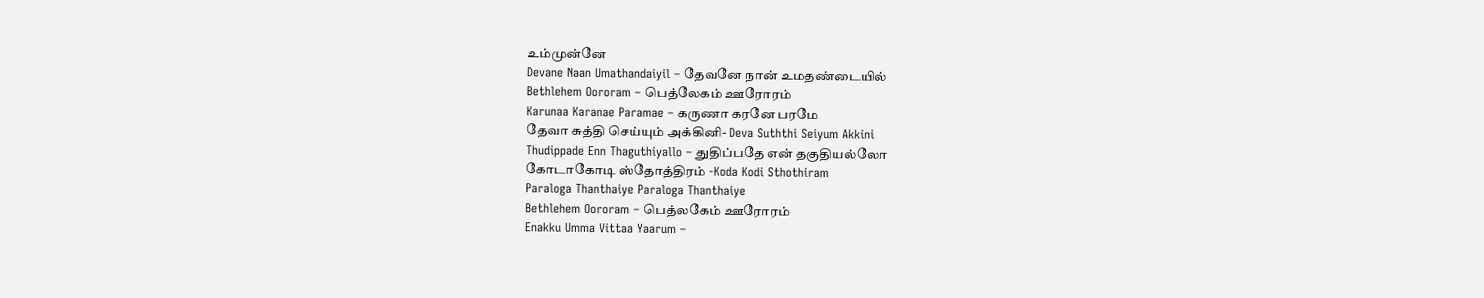உம்முன்னே
Devane Naan Umathandaiyil – தேவனே நான் உமதண்டையில்
Bethlehem Oororam – பெத்லேகம் ஊரோரம்
Karunaa Karanae Paramae – கருணா கரனே பரமே
தேவா சுத்தி செய்யும் அக்கினி- Deva Suththi Seiyum Akkini
Thudippade Enn Thaguthiyallo – துதிப்பதே என் தகுதியல்லோ
கோடாகோடி ஸ்தோத்திரம் -Koda Kodi Sthothiram
Paraloga Thanthaiye Paraloga Thanthaiye
Bethlehem Oororam – பெத்லகேம் ஊரோரம்
Enakku Umma Vittaa Yaarum –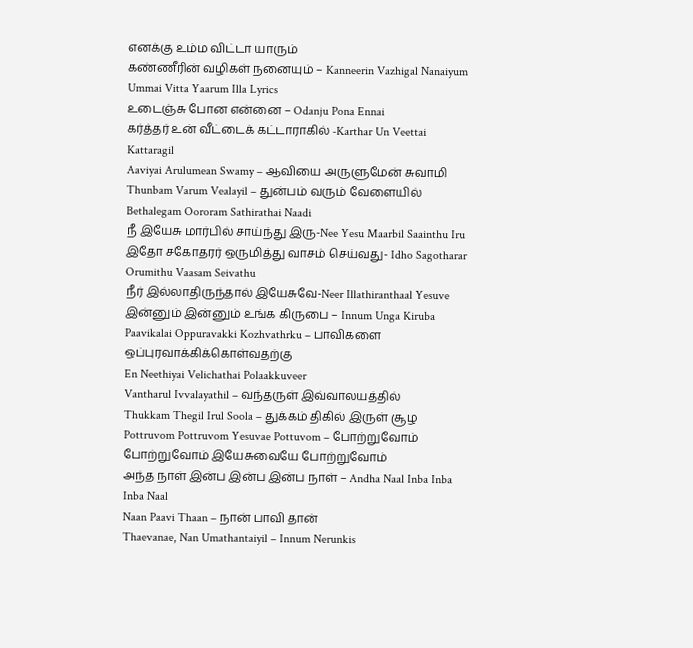எனக்கு உம்ம விட்டா யாரும்
கண்ணீரின் வழிகள் நனையும் – Kanneerin Vazhigal Nanaiyum
Ummai Vitta Yaarum Illa Lyrics
உடைஞ்சு போன என்னை – Odanju Pona Ennai
கர்த்தர் உன் வீட்டைக் கட்டாராகில் -Karthar Un Veettai Kattaragil
Aaviyai Arulumean Swamy – ஆவியை அருளுமேன் சுவாமி
Thunbam Varum Vealayil – துன்பம் வரும் வேளையில்
Bethalegam Oororam Sathirathai Naadi
நீ இயேசு மார்பில் சாய்ந்து இரு-Nee Yesu Maarbil Saainthu Iru
இதோ சகோதரர் ஒருமித்து வாசம் செய்வது- Idho Sagotharar Orumithu Vaasam Seivathu
நீர் இல்லாதிருந்தால் இயேசுவே-Neer Illathiranthaal Yesuve
இன்னும் இன்னும் உங்க கிருபை – Innum Unga Kiruba
Paavikalai Oppuravakki Kozhvathrku – பாவிகளை ஒப்புரவாக்கிக்கொள்வதற்கு
En Neethiyai Velichathai Polaakkuveer
Vantharul Ivvalayathil – வந்தருள் இவ்வாலயத்தில்
Thukkam Thegil Irul Soola – துக்கம் திகில் இருள் சூழ
Pottruvom Pottruvom Yesuvae Pottuvom – போற்றுவோம் போற்றுவோம் இயேசுவையே போற்றுவோம்
அந்த நாள் இன்ப இன்ப இன்ப நாள் – Andha Naal Inba Inba Inba Naal
Naan Paavi Thaan – நான் பாவி தான்
Thaevanae, Nan Umathantaiyil – Innum Nerunkis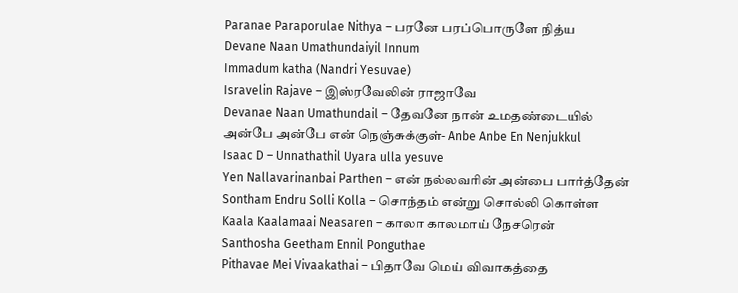Paranae Paraporulae Nithya – பரனே பரப்பொருளே நித்ய
Devane Naan Umathundaiyil Innum
Immadum katha (Nandri Yesuvae)
Isravelin Rajave – இஸ்ரவேலின் ராஜாவே
Devanae Naan Umathundail – தேவனே நான் உமதண்டையில்
அன்பே அன்பே என் நெஞ்சுக்குள்- Anbe Anbe En Nenjukkul
Isaac D – Unnathathil Uyara ulla yesuve
Yen Nallavarinanbai Parthen – என் நல்லவரின் அன்பை பார்த்தேன்
Sontham Endru Solli Kolla – சொந்தம் என்று சொல்லி கொள்ள
Kaala Kaalamaai Neasaren – காலா காலமாய் நேசரென்
Santhosha Geetham Ennil Ponguthae
Pithavae Mei Vivaakathai – பிதாவே மெய் விவாகத்தை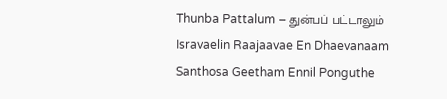Thunba Pattalum – துன்பப் பட்டாலும்
Isravaelin Raajaavae En Dhaevanaam
Santhosa Geetham Ennil Ponguthe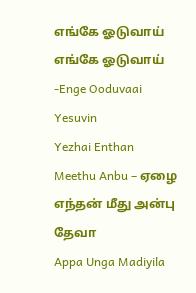எங்கே ஓடுவாய் எங்கே ஓடுவாய் -Enge Ooduvaai Yesuvin
Yezhai Enthan Meethu Anbu – ஏழை எந்தன் மீது அன்பு தேவா
Appa Unga Madiyila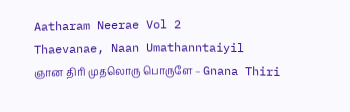Aatharam Neerae Vol 2
Thaevanae, Naan Umathanntaiyil
ஞான திரி முதலொரு பொருளே – Gnana Thiri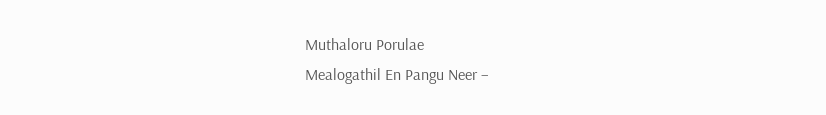Muthaloru Porulae
Mealogathil En Pangu Neer –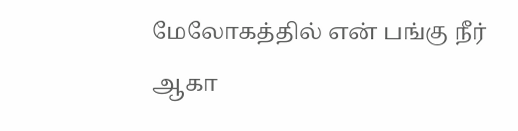மேலோகத்தில் என் பங்கு நீர்
ஆகா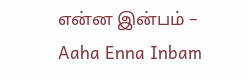என்ன இன்பம் – Aaha Enna Inbam